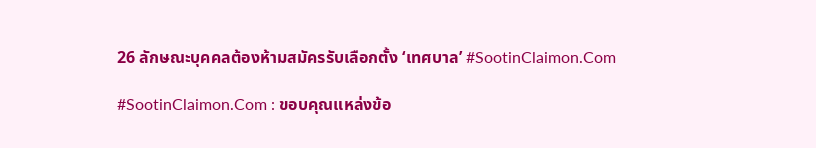26 ลักษณะบุคคลต้องห้ามสมัครรับเลือกตั้ง ‘เทศบาล’ #SootinClaimon.Com

#SootinClaimon.Com : ขอบคุณแหล่งข้อ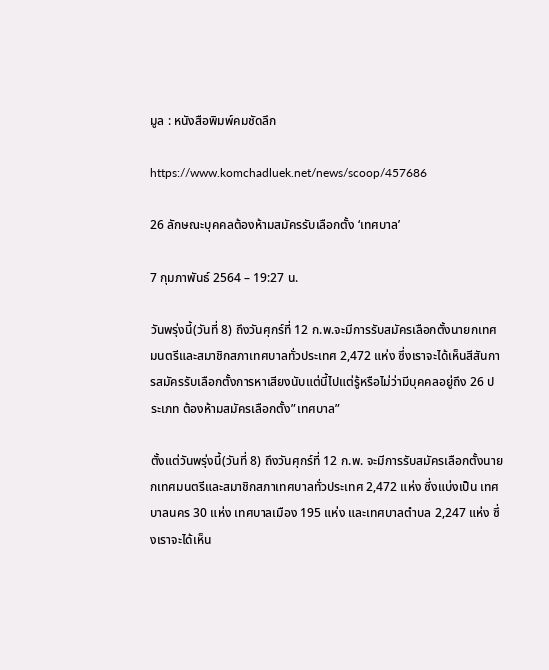มูล : หนังสือพิมพ์คมชัดลึก

https://www.komchadluek.net/news/scoop/457686

26 ลักษณะบุคคลต้องห้ามสมัครรับเลือกตั้ง ‘เทศบาล’

7 กุมภาพันธ์ 2564 – 19:27 น.

วันพรุ่งนี้(วันที่ 8) ถึงวันศุกร์ที่ 12 ก.พ.จะมีการรับสมัครเลือกตั้งนายกเทศมนตรีและสมาชิกสภาเทศบาลทั่วประเทศ 2,472 แห่ง ซึ่งเราจะได้เห็นสีสันการสมัครรับเลือกตั้งการหาเสียงนับแต่นี้ไปแต่รู้หรือไม่ว่ามีบุคคลอยู่ถึง 26 ประเภท ต้องห้ามสมัครเลือกตั้ง”เทศบาล”

ตั้งแต่วันพรุ่งนี้(วันที่ 8) ถึงวันศุกร์ที่ 12 ก.พ. จะมีการรับสมัครเลือกตั้งนายกเทศมนตรีและสมาชิกสภาเทศบาลทั่วประเทศ 2,472 แห่ง ซึ่งแบ่งเป็น เทศบาลนคร 30 แห่ง เทศบาลเมือง 195 แห่ง และเทศบาลตำบล 2,247 แห่ง ซึ่งเราจะได้เห็น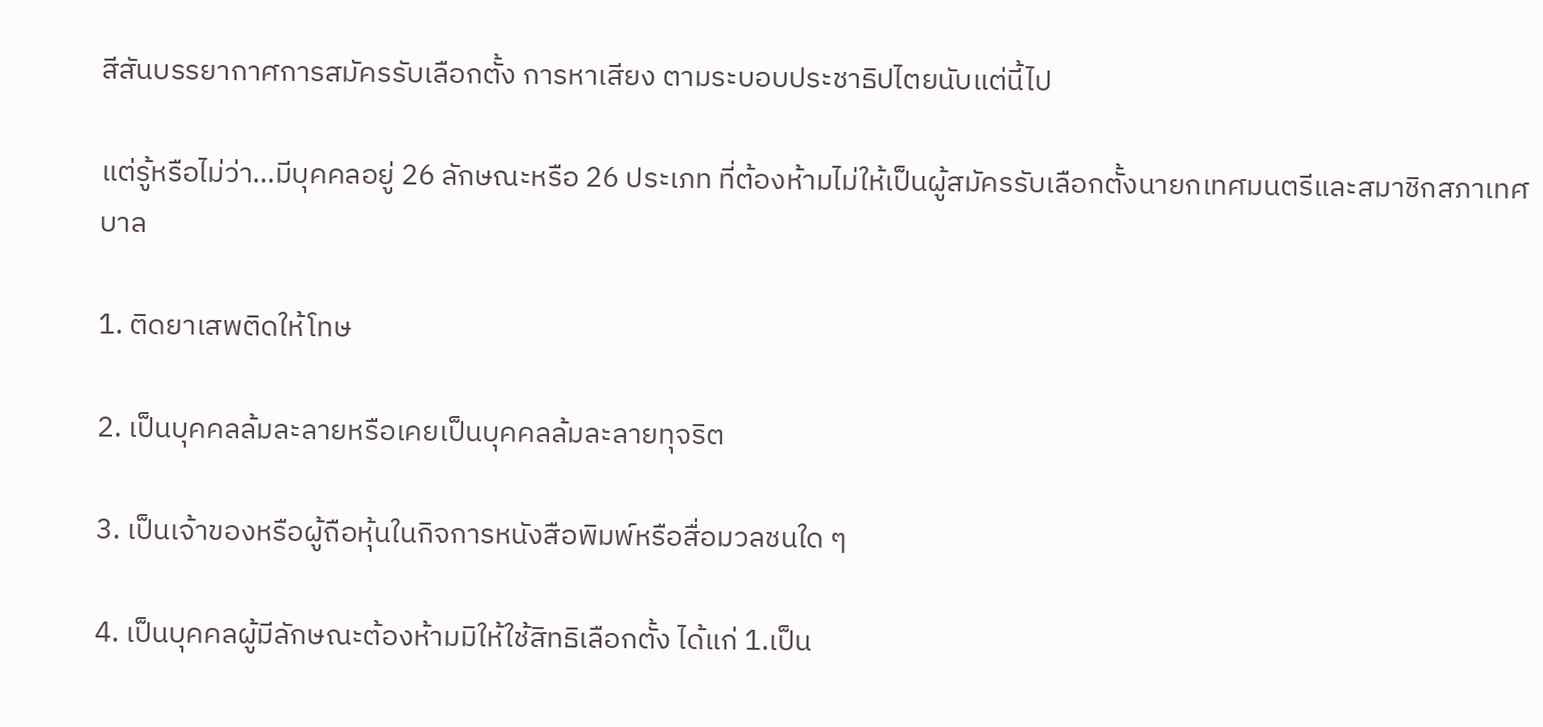สีสันบรรยากาศการสมัครรับเลือกตั้ง การหาเสียง ตามระบอบประชาธิปไตยนับแต่นี้ไป

แต่รู้หรือไม่ว่า…มีบุคคลอยู่ 26 ลักษณะหรือ 26 ประเภท ที่ต้องห้ามไม่ให้เป็นผู้สมัครรับเลือกตั้งนายกเทศมนตรีและสมาชิกสภาเทศบาล

1. ติดยาเสพติดให้โทษ

2. เป็นบุคคลล้มละลายหรือเคยเป็นบุคคลล้มละลายทุจริต

3. เป็นเจ้าของหรือผู้ถือหุ้นในกิจการหนังสือพิมพ์หรือสื่อมวลชนใด ๆ

4. เป็นบุคคลผู้มีลักษณะต้องห้ามมิให้ใช้สิทธิเลือกตั้ง ได้แก่ 1.เป็น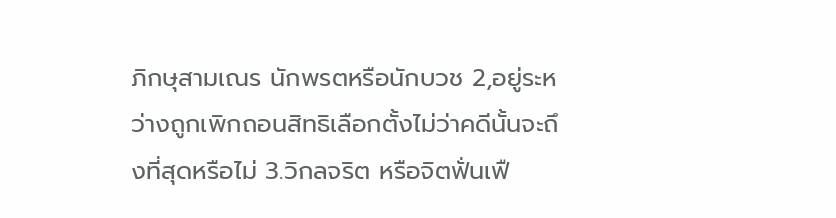ภิกษุสามเณร นักพรตหรือนักบวช 2,อยู่ระหว่างถูกเพิกถอนสิทธิเลือกตั้งไม่ว่าคดีนั้นจะถึงที่สุดหรือไม่ 3.วิกลจริต หรือจิตฟั่นเฟื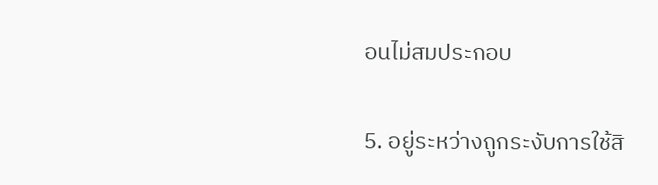อนไม่สมประกอบ

5. อยู่ระหว่างถูกระงับการใช้สิ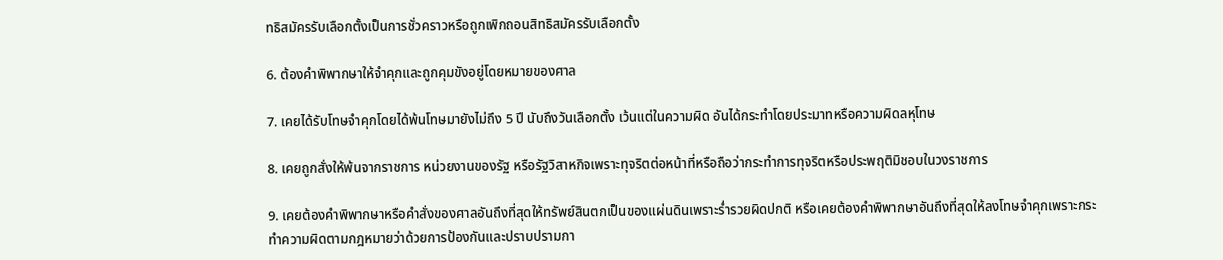ทธิสมัครรับเลือกตั้งเป็นการชั่วคราวหรือถูกเพิกถอนสิทธิสมัครรับเลือกตั้ง

6. ต้องคำพิพากษาให้จำคุกและถูกคุมขังอยู่โดยหมายของศาล

7. เคยได้รับโทษจำคุกโดยได้พ้นโทษมายังไม่ถึง 5 ปี นับถึงวันเลือกตั้ง เว้นแต่ในความผิด อันได้กระทำโดยประมาทหรือความผิดลหุโทษ

8. เคยถูกสั่งให้พ้นจากราชการ หน่วยงานของรัฐ หรือรัฐวิสาหกิจเพราะทุจริตต่อหน้าที่หรือถือว่ากระทำการทุจริตหรือประพฤติมิชอบในวงราชการ

9. เคยต้องคำพิพากษาหรือคำสั่งของศาลอันถึงที่สุดให้ทรัพย์สินตกเป็นของแผ่นดินเพราะร่ำรวยผิดปกติ หรือเคยต้องคำพิพากษาอันถึงที่สุดให้ลงโทษจำคุกเพราะกระทำความผิดตามกฎหมายว่าด้วยการป้องกันและปราบปรามกา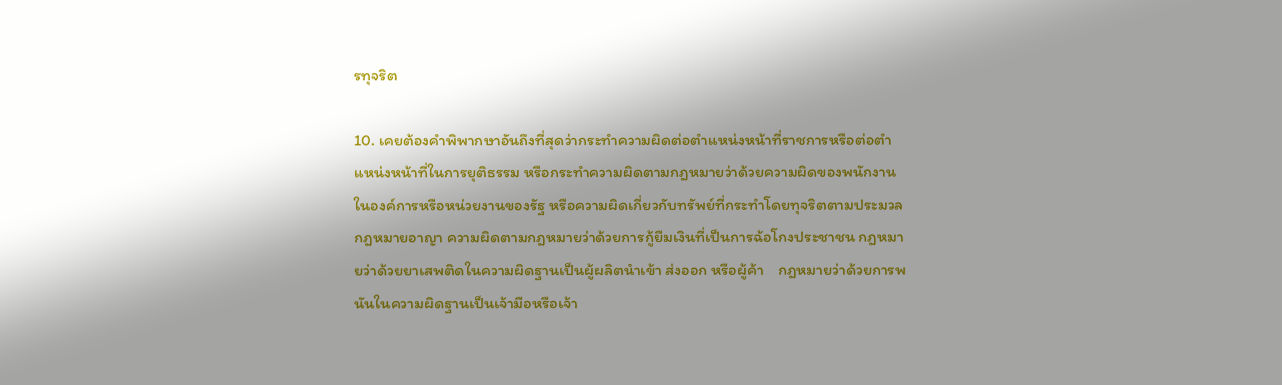รทุจริต

10. เคยต้องคำพิพากษาอันถึงที่สุดว่ากระทำความผิดต่อตำแหน่งหน้าที่ราชการหรือต่อตำแหน่งหน้าที่ในการยุติธรรม หรือกระทำความผิดตามกฎหมายว่าด้วยความผิดของพนักงานในองค์การหรือหน่วยงานของรัฐ หรือความผิดเกี่ยวกับทรัพย์ที่กระทำโดยทุจริตตามประมวลกฎหมายอาญา ความผิดตามกฎหมายว่าด้วยการกู้ยืมเงินที่เป็นการฉ้อโกงประชาชน กฎหมายว่าด้วยยาเสพติดในความผิดฐานเป็นผู้ผลิตนำเข้า ส่งออก หรือผู้ค้า    กฎหมายว่าด้วยการพนันในความผิดฐานเป็นเจ้ามือหรือเจ้า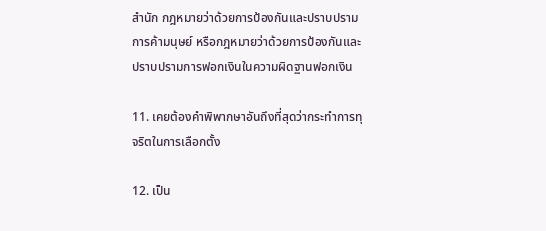สำนัก กฎหมายว่าด้วยการป้องกันและปราบปรามการค้ามนุษย์ หรือกฎหมายว่าด้วยการป้องกันและปราบปรามการฟอกเงินในความผิดฐานฟอกเงิน

11. เคยต้องคำพิพากษาอันถึงที่สุดว่ากระทำการทุจริตในการเลือกตั้ง

12. เป็น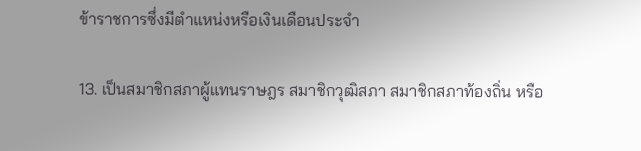ข้าราชการซึ่งมีตำแหน่งหรือเงินเดือนประจำ

13. เป็นสมาชิกสภาผู้แทนราษฎร สมาชิกวุฒิสภา สมาชิกสภาท้องถิ่น หรือ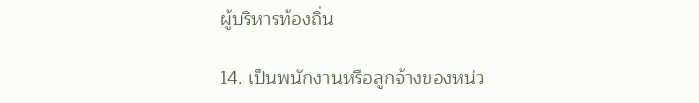ผู้บริหารท้องถิ่น

14. เป็นพนักงานหรือลูกจ้างของหน่ว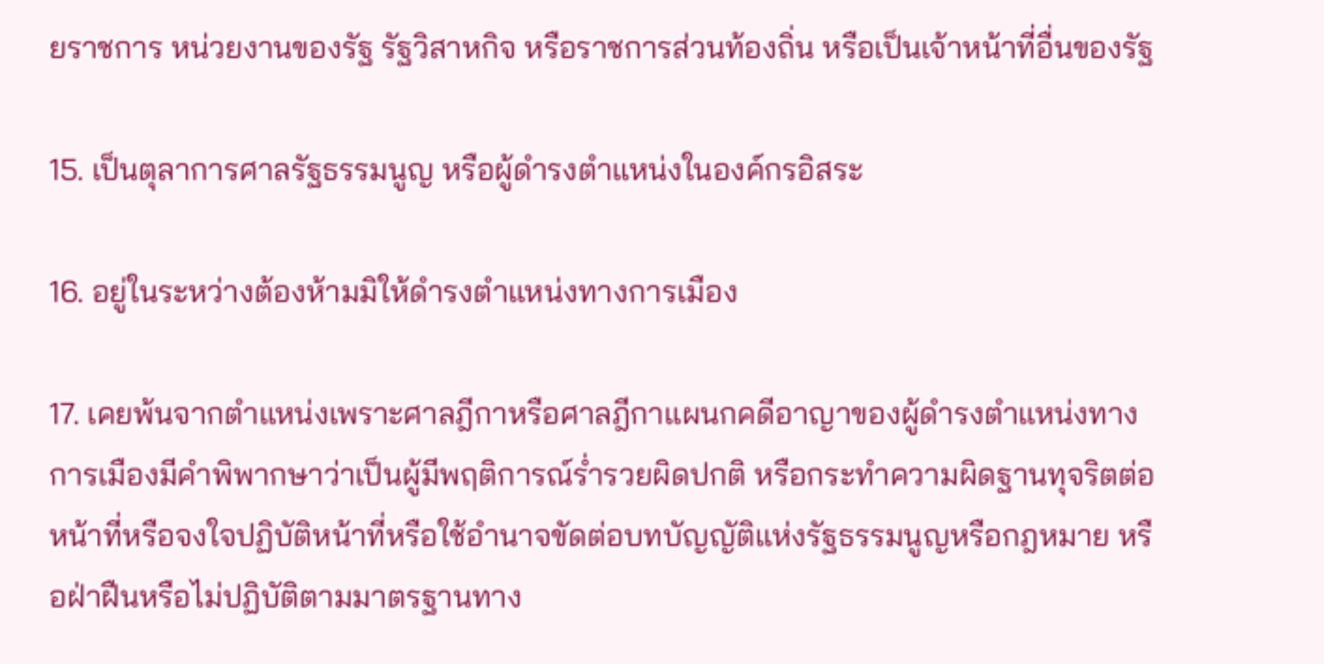ยราชการ หน่วยงานของรัฐ รัฐวิสาหกิจ หรือราชการส่วนท้องถิ่น หรือเป็นเจ้าหน้าที่อื่นของรัฐ

15. เป็นตุลาการศาลรัฐธรรมนูญ หรือผู้ดำรงตำแหน่งในองค์กรอิสระ

16. อยู่ในระหว่างต้องห้ามมิให้ดำรงตำแหน่งทางการเมือง

17. เคยพ้นจากตำแหน่งเพราะศาลฎีกาหรือศาลฎีกาแผนกคดีอาญาของผู้ดำรงตำแหน่งทางการเมืองมีคำพิพากษาว่าเป็นผู้มีพฤติการณ์ร่ำรวยผิดปกติ หรือกระทำความผิดฐานทุจริตต่อหน้าที่หรือจงใจปฏิบัติหน้าที่หรือใช้อำนาจขัดต่อบทบัญญัติแห่งรัฐธรรมนูญหรือกฎหมาย หรือฝ่าฝืนหรือไม่ปฏิบัติตามมาตรฐานทาง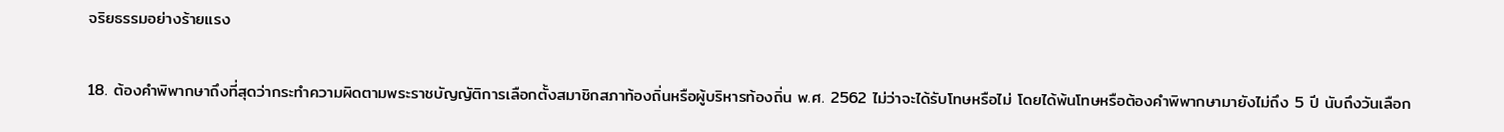จริยธรรมอย่างร้ายแรง

18. ต้องคำพิพากษาถึงที่สุดว่ากระทำความผิดตามพระราชบัญญัติการเลือกตั้งสมาชิกสภาท้องถิ่นหรือผู้บริหารท้องถิ่น พ.ศ. 2562 ไม่ว่าจะได้รับโทษหรือไม่ โดยได้พ้นโทษหรือต้องคำพิพากษามายังไม่ถึง 5 ปี นับถึงวันเลือก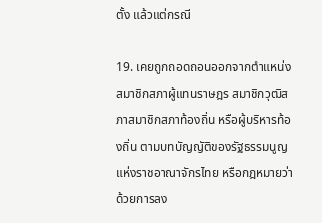ตั้ง แล้วแต่กรณี

19. เคยถูกถอดถอนออกจากตำแหน่งสมาชิกสภาผู้แทนราษฎร สมาชิกวุฒิสภาสมาชิกสภาท้องถิ่น หรือผู้บริหารท้องถิ่น ตามบทบัญญัติของรัฐธรรมนูญแห่งราชอาณาจักรไทย หรือกฎหมายว่าด้วยการลง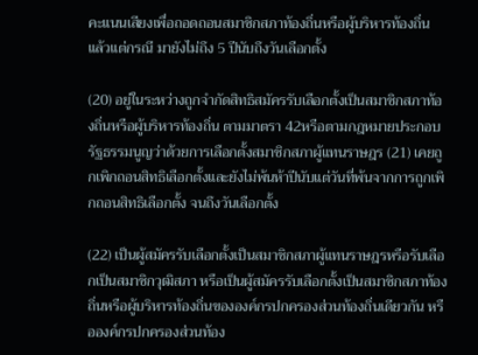คะแนนเสียงเพื่อถอดถอนสมาชิกสภาท้องถิ่นหรือผู้บริหารท้องถิ่น แล้วแต่กรณี มายังไม่ถึง 5 ปีนับถึงวันเลือกตั้ง

(20) อยู่ในระหว่างถูกจำกัดสิทธิสมัครรับเลือกตั้งเป็นสมาชิกสภาท้องถิ่นหรือผู้บริหารท้องถิ่น ตามมาตรา 42หรือตามกฎหมายประกอบรัฐธรรมนูญว่าด้วยการเลือกตั้งสมาชิกสภาผู้แทนราษฎร (21) เคยถูกเพิกถอนสิทธิเลือกตั้งและยังไม่พ้นห้าปีนับแต่วันที่พ้นจากการถูกเพิกถอนสิทธิเลือกตั้ง จนถึงวันเลือกตั้ง

(22) เป็นผู้สมัครรับเลือกตั้งเป็นสมาชิกสภาผู้แทนราษฎรหรือรับเลือกเป็นสมาชิกวุฒิสภา หรือเป็นผู้สมัครรับเลือกตั้งเป็นสมาชิกสภาท้องถิ่นหรือผู้บริหารท้องถิ่นขององค์กรปกครองส่วนท้องถิ่นเดียวกัน หรือองค์กรปกครองส่วนท้อง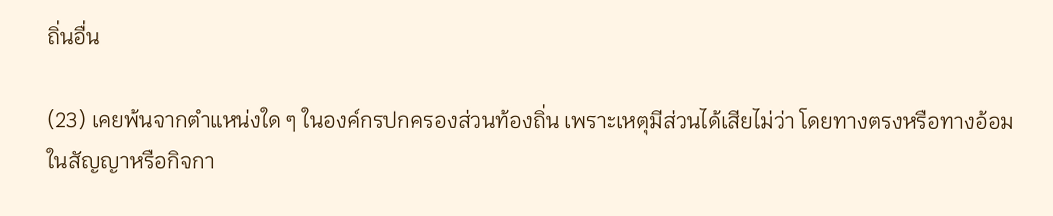ถิ่นอื่น

(23) เคยพ้นจากตำแหน่งใด ๆ ในองค์กรปกครองส่วนท้องถิ่น เพราะเหตุมีส่วนได้เสียไม่ว่า โดยทางตรงหรือทางอ้อมในสัญญาหรือกิจกา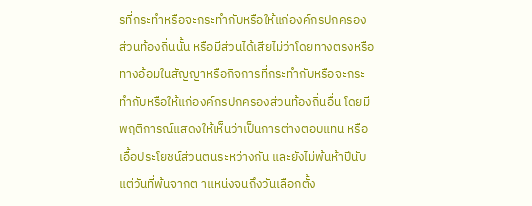รที่กระทำหรือจะกระทำกับหรือให้แก่องค์กรปกครอง ส่วนท้องถิ่นนั้น หรือมีส่วนได้เสียไม่ว่าโดยทางตรงหรือทางอ้อมในสัญญาหรือกิจการที่กระทำกับหรือจะกระทำกับหรือให้แก่องค์กรปกครองส่วนท้องถิ่นอื่น โดยมีพฤติการณ์แสดงให้เห็นว่าเป็นการต่างตอบแทน หรือเอื้อประโยชน์ส่วนตนระหว่างกัน และยังไม่พ้นห้าปีนับแต่วันที่พ้นจากต าแหน่งจนถึงวันเลือกตั้ง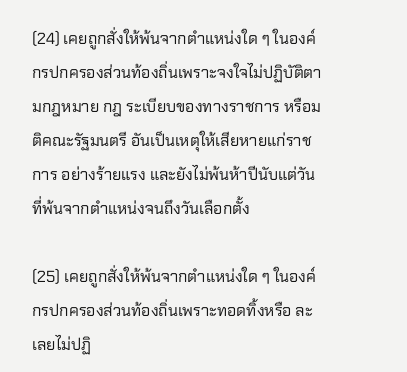(24) เคยถูกสั่งให้พ้นจากตำแหน่งใด ๆ ในองค์กรปกครองส่วนท้องถิ่นเพราะจงใจไม่ปฏิบัติตามกฎหมาย กฎ ระเบียบของทางราชการ หรือมติคณะรัฐมนตรี อันเป็นเหตุให้เสียหายแก่ราชการ อย่างร้ายแรง และยังไม่พ้นห้าปีนับแต่วันที่พ้นจากตำแหน่งจนถึงวันเลือกตั้ง

(25) เคยถูกสั่งให้พ้นจากตำแหน่งใด ๆ ในองค์กรปกครองส่วนท้องถิ่นเพราะทอดทิ้งหรือ ละเลยไม่ปฏิ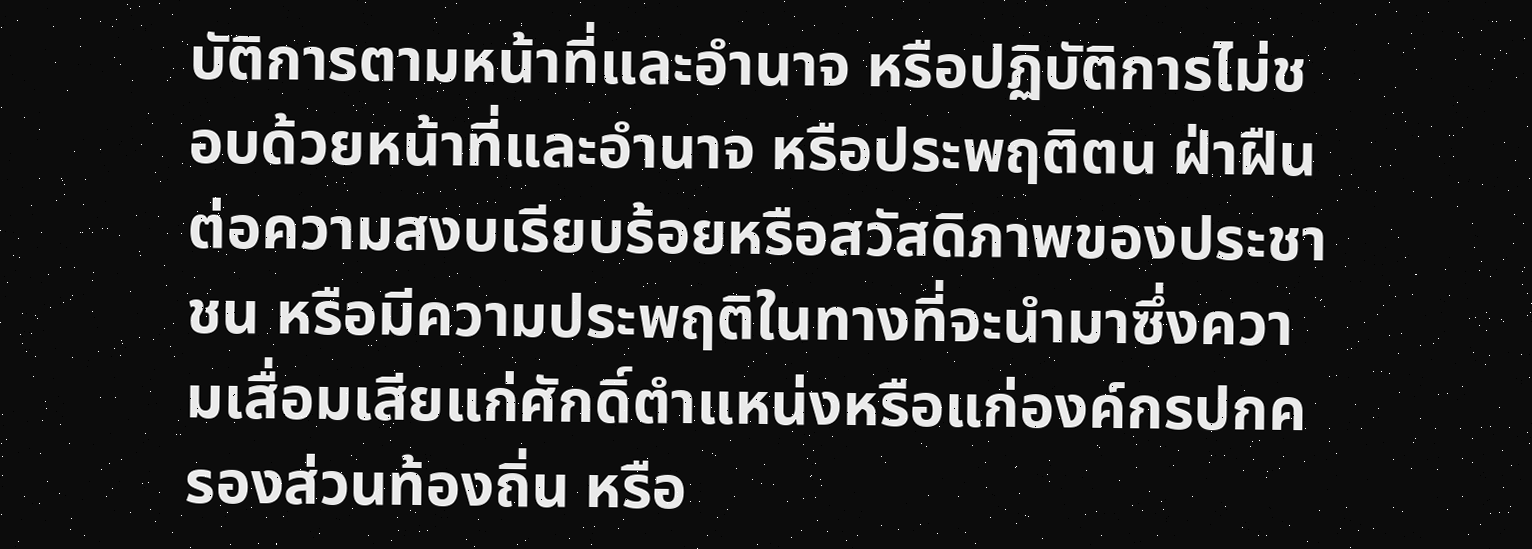บัติการตามหน้าที่และอำนาจ หรือปฏิบัติการไม่ชอบด้วยหน้าที่และอำนาจ หรือประพฤติตน ฝ่าฝืนต่อความสงบเรียบร้อยหรือสวัสดิภาพของประชาชน หรือมีความประพฤติในทางที่จะนำมาซึ่งความเสื่อมเสียแก่ศักดิ์ตำแหน่งหรือแก่องค์กรปกครองส่วนท้องถิ่น หรือ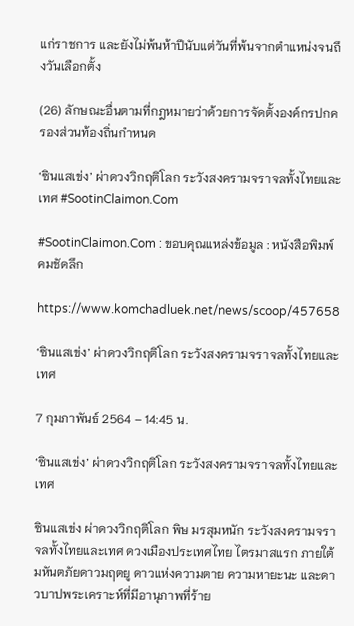แก่ราชการ และยังไม่พ้นห้าปีนับแต่วันที่พ้นจากตำแหน่งจนถึงวันเลือกตั้ง

(26) ลักษณะอื่นตามที่กฎหมายว่าด้วยการจัดตั้งองค์กรปกครองส่วนท้องถิ่นกำหนด

‘ซินแสเข่ง’ ผ่าดวงวิกฤติโลก ระวังสงครามจราจลทั้งไทยและเทศ #SootinClaimon.Com

#SootinClaimon.Com : ขอบคุณแหล่งข้อมูล : หนังสือพิมพ์คมชัดลึก

https://www.komchadluek.net/news/scoop/457658

‘ซินแสเข่ง’ ผ่าดวงวิกฤติโลก ระวังสงครามจราจลทั้งไทยและเทศ

7 กุมภาพันธ์ 2564 – 14:45 น.

‘ซินแสเข่ง’ ผ่าดวงวิกฤติโลก ระวังสงครามจราจลทั้งไทยและเทศ

ซินแสเข่ง ผ่าดวงวิกฤติโลก พิษ มรสุมหนัก ระวังสงครามจราจลทั้งไทยและเทศ ดวงเมืองประเทศไทย ไตรมาสแรก ภายใต้มหันตภัยดาวมฤตยู ดาวแห่งความตาย ความหายะนะ และดาวบาปพระเคราะห์ที่มีอานุภาพที่ร้าย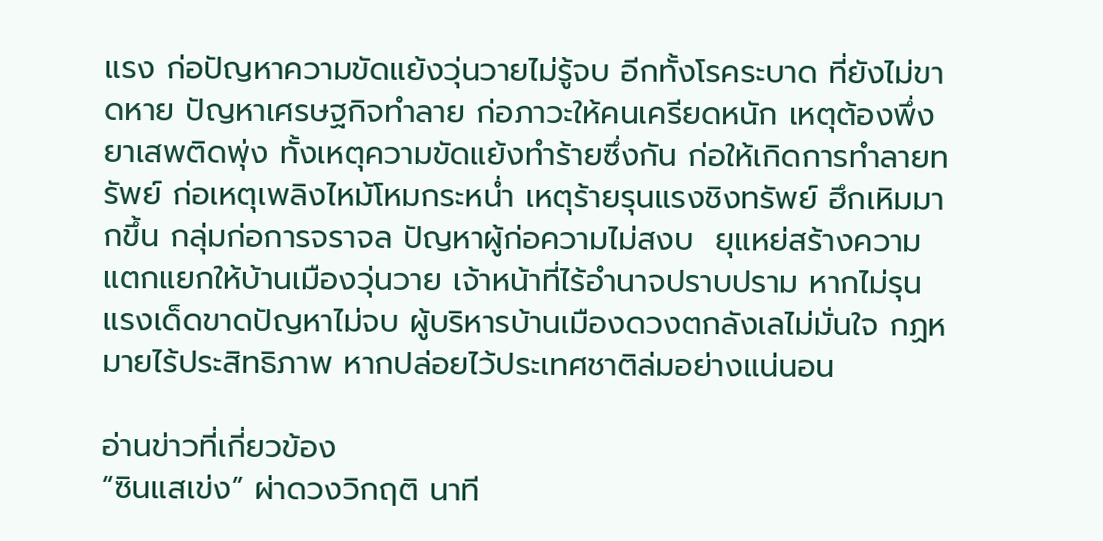แรง ก่อปัญหาความขัดแย้งวุ่นวายไม่รู้จบ อีกทั้งโรคระบาด ที่ยังไม่ขาดหาย ปัญหาเศรษฐกิจทำลาย ก่อภาวะให้คนเครียดหนัก เหตุต้องพึ่งยาเสพติดพุ่ง ทั้งเหตุความขัดแย้งทำร้ายซึ่งกัน ก่อให้เกิดการทำลายทรัพย์ ก่อเหตุเพลิงไหม้โหมกระหน่ำ เหตุร้ายรุนแรงชิงทรัพย์ ฮึกเหิมมากขึ้น กลุ่มก่อการจราจล ปัญหาผู้ก่อความไม่สงบ  ยุแหย่สร้างความแตกแยกให้บ้านเมืองวุ่นวาย เจ้าหน้าที่ไร้อำนาจปราบปราม หากไม่รุนแรงเด็ดขาดปัญหาไม่จบ ผู้บริหารบ้านเมืองดวงตกลังเลไม่มั่นใจ กฏหมายไร้ประสิทธิภาพ หากปล่อยไว้ประเทศชาติล่มอย่างแน่นอน

อ่านข่าวที่เกี่ยวข้อง
“ซินแสเข่ง” ผ่าดวงวิกฤติ นาที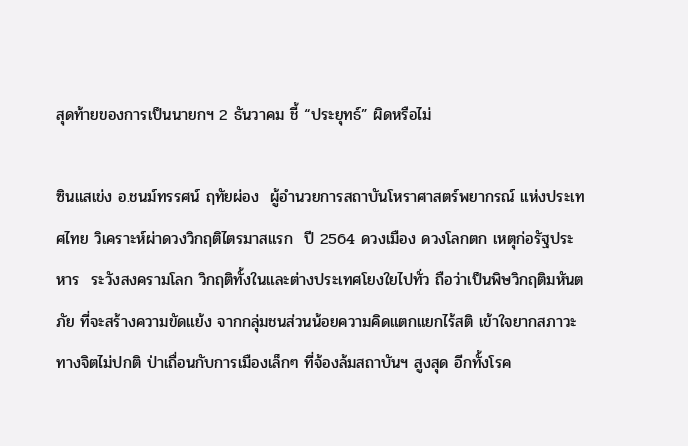สุดท้ายของการเป็นนายกฯ 2 ธันวาคม ชี้ “ประยุทธ์” ผิดหรือไม่

ซินแสเข่ง อ.ชนม์ทรรศน์ ฤทัยผ่อง  ผู้อำนวยการสถาบันโหราศาสตร์พยากรณ์ แห่งประเทศไทย วิเคราะห์ผ่าดวงวิกฤติไตรมาสแรก  ปี 2564 ดวงเมือง ดวงโลกตก เหตุก่อรัฐประหาร  ระวังสงครามโลก วิกฤติทั้งในและต่างประเทศโยงใยไปทั่ว ถือว่าเป็นพิษวิกฤติมหันตภัย ที่จะสร้างความขัดแย้ง จากกลุ่มชนส่วนน้อยความคิดแตกแยกไร้สติ เข้าใจยากสภาวะทางจิตไม่ปกติ ป่าเถื่อนกับการเมืองเล็กๆ ที่จ้องล้มสถาบันฯ สูงสุด อีกทั้งโรค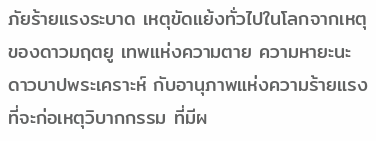ภัยร้ายแรงระบาด เหตุขัดแย้งทั่วไปในโลกจากเหตุของดาวมฤตยู เทพแห่งความตาย ความหายะนะ ดาวบาปพระเคราะห์ กับอานุภาพแห่งความร้ายแรง ที่จะก่อเหตุวิบากกรรม ที่มีผ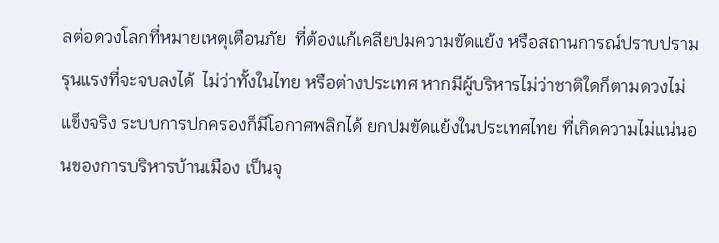ลต่อดวงโลกที่หมายเหตุเตือนภัย  ที่ต้องแก้เคลียปมความขัดแย้ง หรือสถานการณ์ปราบปรามรุนแรงที่จะจบลงได้  ไม่ว่าทั้งในไทย หรือต่างประเทศ หากมีผู้บริหารไม่ว่าชาติใดก็ตามดวงไม่แข็งจริง ระบบการปกครองก็มีโอกาศพลิกได้ ยกปมขัดแย้งในประเทศไทย ที่เกิดความไม่แน่นอนของการบริหารบ้านเมือง เป็นจุ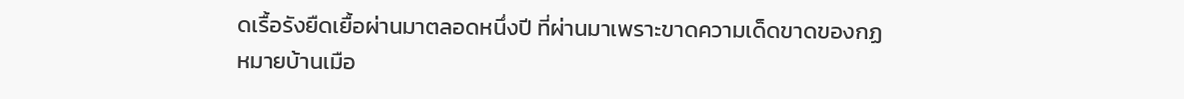ดเรื้อรังยืดเยื้อผ่านมาตลอดหนึ่งปี ที่ผ่านมาเพราะขาดความเด็ดขาดของกฏหมายบ้านเมือ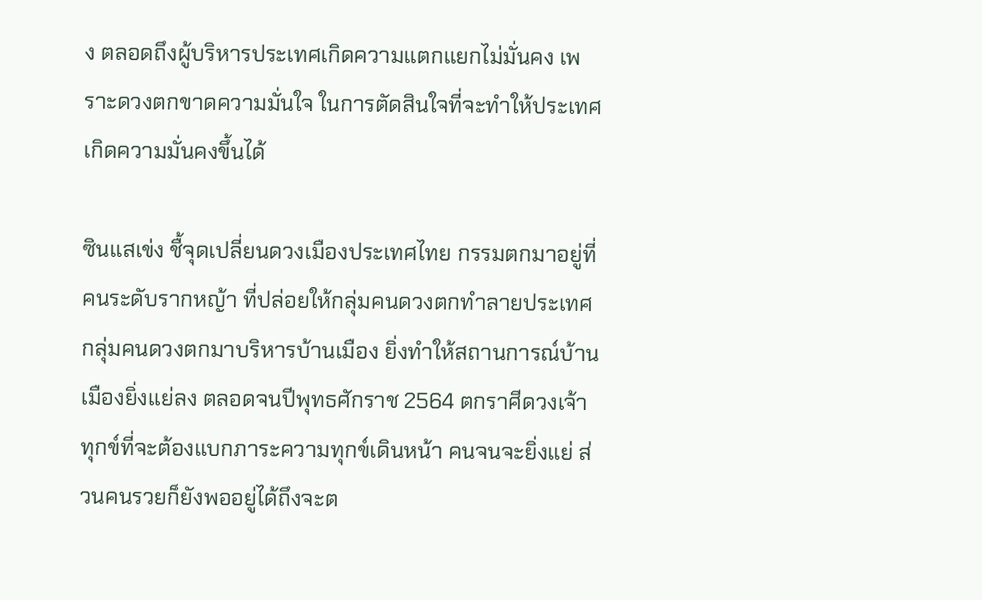ง ตลอดถึงผู้บริหารประเทศเกิดความแตกแยกไม่มั่นคง เพราะดวงตกขาดความมั่นใจ ในการตัดสินใจที่จะทำให้ประเทศเกิดความมั่นคงขึ้นได้

ซินแสเข่ง ชื้จุดเปลี่ยนดวงเมืองประเทศไทย กรรมตกมาอยู่ที่คนระดับรากหญ้า ที่ปล่อยให้กลุ่มคนดวงตกทำลายประเทศ กลุ่มคนดวงตกมาบริหารบ้านเมือง ยิ่งทำให้สถานการณ์บ้านเมืองยิ่งแย่ลง ตลอดจนปีพุทธศักราช 2564 ตกราศีดวงเจ้าทุกข์ที่จะต้องแบกภาระความทุกข์เดินหน้า คนจนจะยิ่งแย่ ส่วนคนรวยก็ยังพออยู่ได้ถึงจะต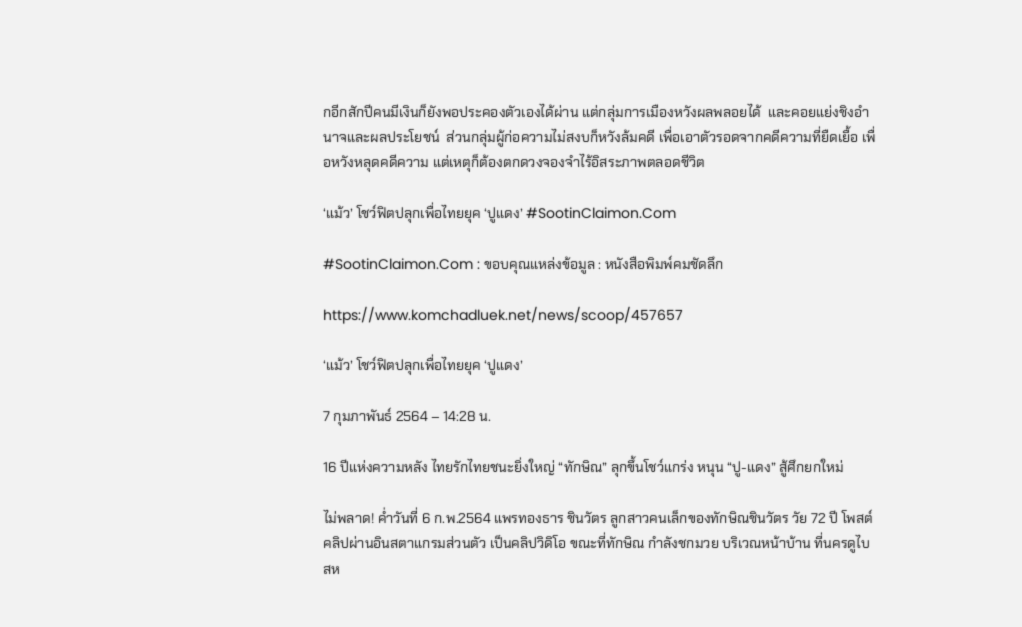กอีกสักปีคนมีเงินก็ยังพอประคองตัวเองได้ผ่าน แต่กลุ่มการเมืองหวังผลพลอยได้  และคอยแย่งชิงอำนาจและผลประโยชน์  ส่วนกลุ่มผู้ก่อความไม่สงบก็หวังล้มคดี เพื่อเอาตัวรอดจากคดีความที่ยืดเยื้อ เพื่อหวังหลุดคดีความ แต่เหตุก็ต้องตกดวงจองจำไร้อิสระภาพตลอดชีวิต

‘แม้ว’ โชว์ฟิตปลุกเพื่อไทยยุค ‘ปูแดง’ #SootinClaimon.Com

#SootinClaimon.Com : ขอบคุณแหล่งข้อมูล : หนังสือพิมพ์คมชัดลึก

https://www.komchadluek.net/news/scoop/457657

‘แม้ว’ โชว์ฟิตปลุกเพื่อไทยยุค ‘ปูแดง’

7 กุมภาพันธ์ 2564 – 14:28 น.

16 ปีแห่งความหลัง ไทยรักไทยชนะยิ่งใหญ่ “ทักษิณ” ลุกขึ้นโชว์แกร่ง หนุน “ปู-แดง” สู้ศึกยกใหม่

ไม่พลาด! ค่ำวันที่ 6 ก.พ.2564 แพรทองธาร ชินวัตร ลูกสาวคนเล็กของทักษิณชินวัตร วัย 72 ปี โพสต์คลิปผ่านอินสตาแกรมส่วนตัว เป็นคลิปวิดิโอ ขณะที่ทักษิณ กำลังชกมวย บริเวณหน้าบ้าน ที่นครดูไบ สห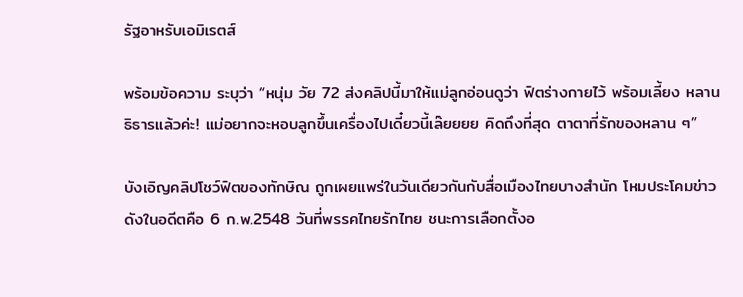รัฐอาหรับเอมิเรตส์

พร้อมข้อความ ระบุว่า “หนุ่ม วัย 72 ส่งคลิปนี้มาให้แม่ลูกอ่อนดูว่า ฟิตร่างกายไว้ พร้อมเลี้ยง หลานธิธารแล้วค่ะ! แม่อยากจะหอบลูกขึ้นเครื่องไปเดี๋ยวนี้เล๊ยยยย คิดถึงที่สุด ตาตาที่รักของหลาน ๆ”

บังเอิญคลิปโชว์ฟิตของทักษิณ ถูกเผยแพร่ในวันเดียวกันกับสื่อเมืองไทยบางสำนัก โหมประโคมข่าวดังในอดีตคือ 6 ก.พ.2548 วันที่พรรคไทยรักไทย ชนะการเลือกตั้งอ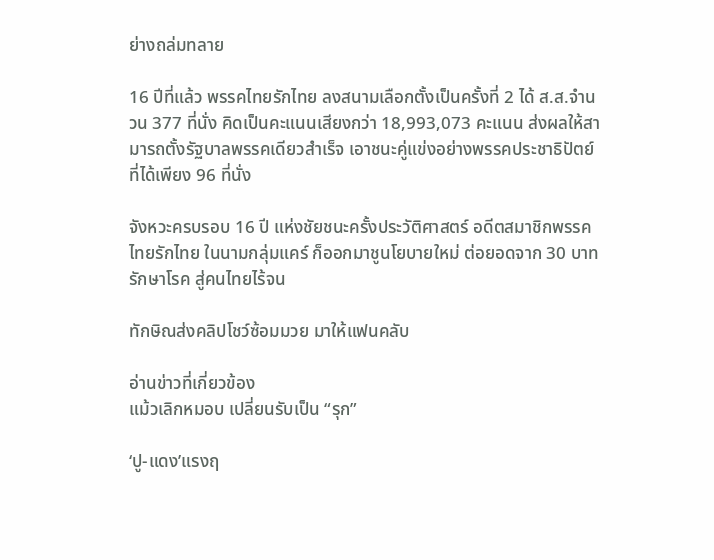ย่างถล่มทลาย

16 ปีที่แล้ว พรรคไทยรักไทย ลงสนามเลือกตั้งเป็นครั้งที่ 2 ได้ ส.ส.จำนวน 377 ที่นั่ง คิดเป็นคะแนนเสียงกว่า 18,993,073 คะแนน ส่งผลให้สามารถตั้งรัฐบาลพรรคเดียวสำเร็จ เอาชนะคู่แข่งอย่างพรรคประชาธิปัตย์ ที่ได้เพียง 96 ที่นั่ง

จังหวะครบรอบ 16 ปี แห่งชัยชนะครั้งประวัติศาสตร์ อดีตสมาชิกพรรคไทยรักไทย ในนามกลุ่มแคร์ ก็ออกมาชูนโยบายใหม่ ต่อยอดจาก 30 บาท รักษาโรค สู่คนไทยไร้จน

ทักษิณส่งคลิปโชว์ซ้อมมวย มาให้แฟนคลับ

อ่านข่าวที่เกี่ยวข้อง
แม้วเลิกหมอบ เปลี่ยนรับเป็น “รุก”

‘ปู-แดง’แรงฤ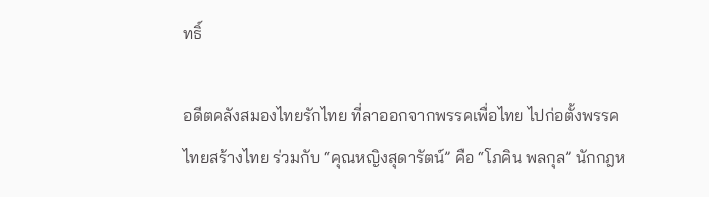ทธิ์

อดีตคลังสมองไทยรักไทย ที่ลาออกจากพรรคเพื่อไทย ไปก่อตั้งพรรคไทยสร้างไทย ร่วมกับ “คุณหญิงสุดารัตน์” คือ “โภคิน พลกุล” นักกฎห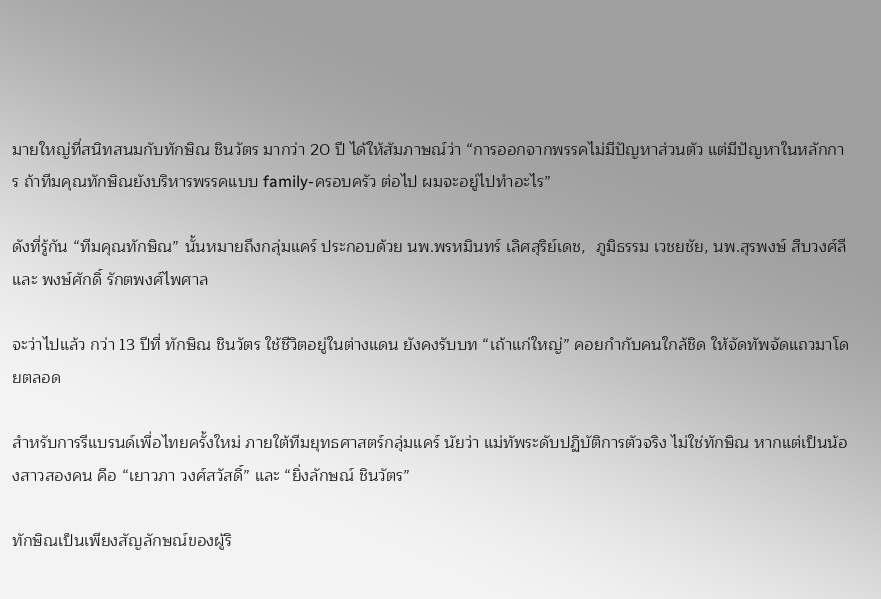มายใหญ่ที่สนิทสนมกับทักษิณ ชินวัตร มากว่า 20 ปี ได้ให้สัมภาษณ์ว่า “การออกจากพรรคไม่มีปัญหาส่วนตัว แต่มีปัญหาในหลักการ ถ้าทีมคุณทักษิณยังบริหารพรรคแบบ family-ครอบครัว ต่อไป ผมจะอยู่ไปทำอะไร”

ดังที่รู้กัน “ทีมคุณทักษิณ” นั้นหมายถึงกลุ่มแคร์ ประกอบด้วย นพ.พรหมินทร์ เลิศสุริย์เดช,  ภูมิธรรม เวชยชัย, นพ.สุรพงษ์ สืบวงศ์ลี และ พงษ์ศักดิ์ รักตพงศ์ไพศาล

จะว่าไปแล้ว กว่า 13 ปีที่ ทักษิณ ชินวัตร ใช้ชีวิตอยู่ในต่างแดน ยังคงรับบท “เถ้าแก่ใหญ่” คอยกำกับคนใกล้ชิด ให้จัดทัพจัดแถวมาโดยตลอด

สำหรับการรีแบรนด์เพื่อไทยครั้งใหม่ ภายใต้ทีมยุทธศาสตร์กลุ่มแคร์ นัยว่า แม่ทัพระดับปฏิบัติการตัวจริง ไม่ใช่ทักษิณ หากแต่เป็นน้องสาวสองคน คือ “เยาวภา วงศ์สวัสดิ์” และ “ยิ่งลักษณ์ ชินวัตร”

ทักษิณเป็นเพียงสัญลักษณ์ของผู้ริ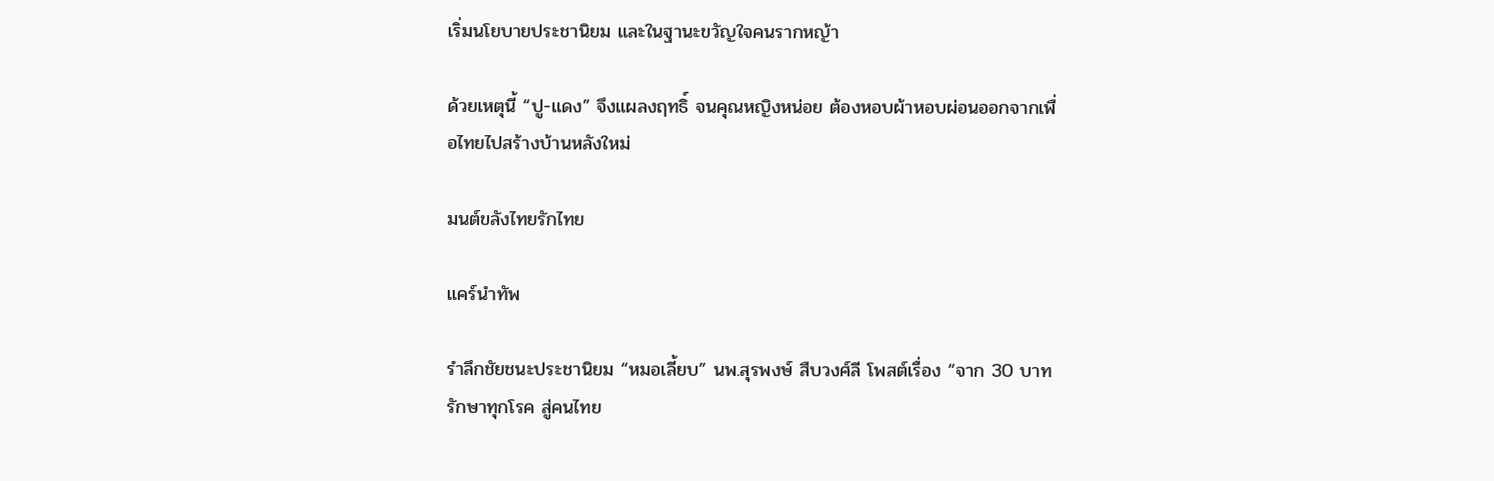เริ่มนโยบายประชานิยม และในฐานะขวัญใจคนรากหญ้า

ด้วยเหตุนี้ “ปู-แดง” จึงแผลงฤทธิ์ จนคุณหญิงหน่อย ต้องหอบผ้าหอบผ่อนออกจากเพื่อไทยไปสร้างบ้านหลังใหม่

มนต์ขลังไทยรักไทย

แคร์นำทัพ

รำลึกชัยชนะประชานิยม “หมอเลี้ยบ” นพ.สุรพงษ์ สืบวงศ์ลี โพสต์เรื่อง “จาก 30 บาทรักษาทุกโรค สู่คนไทย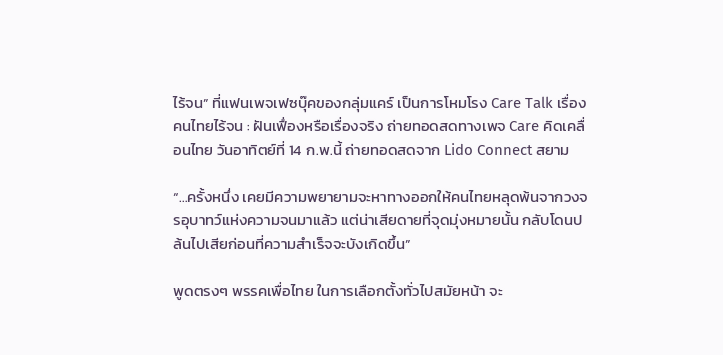ไร้จน” ที่แฟนเพจเฟซบุ๊คของกลุ่มแคร์ เป็นการโหมโรง Care Talk เรื่อง คนไทยไร้จน : ฝันเฟื่องหรือเรื่องจริง ถ่ายทอดสดทางเพจ Care คิดเคลื่อนไทย วันอาทิตย์ที่ 14 ก.พ.นี้ ถ่ายทอดสดจาก Lido Connect สยาม

“…ครั้งหนึ่ง เคยมีความพยายามจะหาทางออกให้คนไทยหลุดพ้นจากวงจรอุบาทว์แห่งความจนมาแล้ว แต่น่าเสียดายที่จุดมุ่งหมายนั้น กลับโดนปล้นไปเสียก่อนที่ความสำเร็จจะบังเกิดขึ้น”

พูดตรงๆ พรรคเพื่อไทย ในการเลือกตั้งทั่วไปสมัยหน้า จะ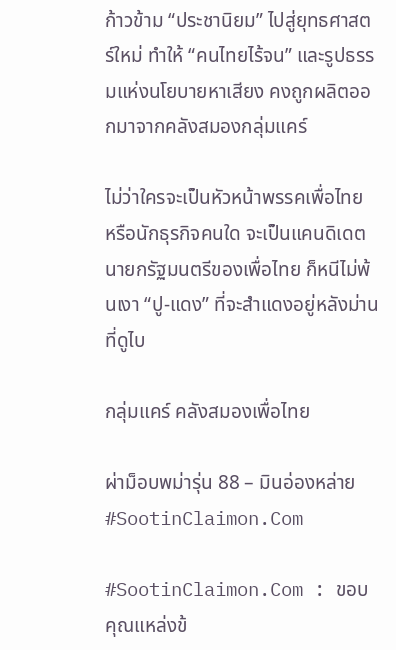ก้าวข้าม “ประชานิยม” ไปสู่ยุทธศาสตร์ใหม่ ทำให้ “คนไทยไร้จน” และรูปธรรมแห่งนโยบายหาเสียง คงถูกผลิตออกมาจากคลังสมองกลุ่มแคร์

ไม่ว่าใครจะเป็นหัวหน้าพรรคเพื่อไทย หรือนักธุรกิจคนใด จะเป็นแคนดิเดตนายกรัฐมนตรีของเพื่อไทย ก็หนีไม่พ้นเงา “ปู-แดง” ที่จะสำแดงอยู่หลังม่านที่ดูไบ

กลุ่มแคร์ คลังสมองเพื่อไทย

ผ่าม็อบพม่ารุ่น 88 – มินอ่องหล่าย #SootinClaimon.Com

#SootinClaimon.Com : ขอบคุณแหล่งข้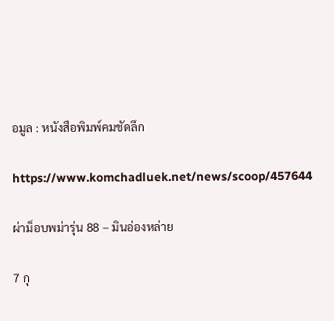อมูล : หนังสือพิมพ์คมชัดลึก

https://www.komchadluek.net/news/scoop/457644

ผ่าม็อบพม่ารุ่น 88 – มินอ่องหล่าย

7 กุ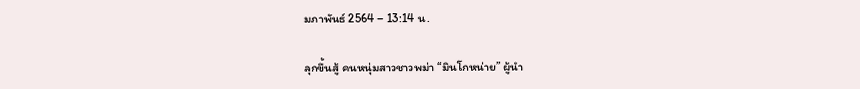มภาพันธ์ 2564 – 13:14 น.

ลุกขึ้นสู้ คนหนุ่มสาวชาวพม่า “มินโกหน่าย” ผู้นำ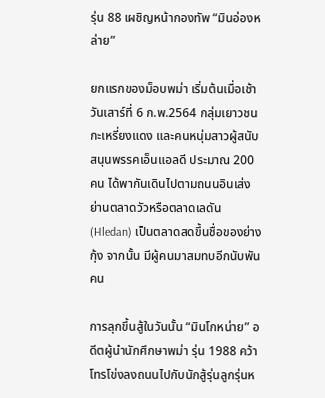รุ่น 88 เผชิญหน้ากองทัพ “มินอ่องหล่าย”

ยกแรกของม็อบพม่า เริ่มต้นเมื่อเช้าวันเสาร์ที่ 6 ก.พ.2564 กลุ่มเยาวชนกะเหรี่ยงแดง และคนหนุ่มสาวผู้สนับสนุนพรรคเอ็นแอลดี ประมาณ 200 คน ได้พากันเดินไปตามถนนอินเส่ง ย่านตลาดวัวหรือตลาดเลดัน (Hledan) เป็นตลาดสดขึ้นชื่อของย่างกุ้ง จากนั้น มีผู้คนมาสมทบอีกนับพันคน

การลุกขึ้นสู้ในวันนั้น “มินโกหน่าย” อดีตผู้นำนักศึกษาพม่า รุ่น 1988 คว้าโทรโข่งลงถนนไปกับนักสู้รุ่นลูกรุ่นห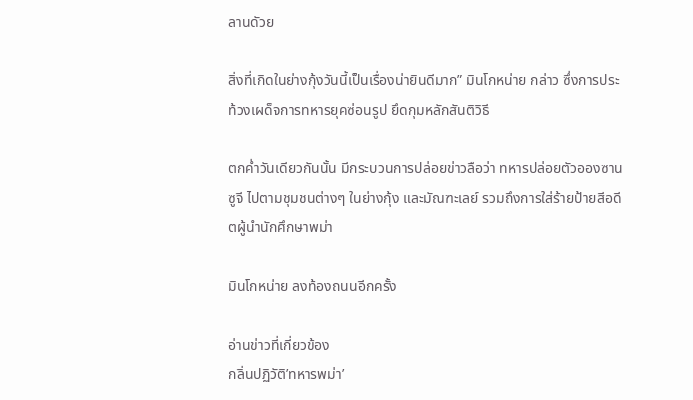ลานดัวย

สิ่งที่เกิดในย่างกุ้งวันนี้เป็นเรื่องน่ายินดีมาก” มินโกหน่าย กล่าว ซึ่งการประท้วงเผด็จการทหารยุคซ่อนรูป ยึดกุมหลักสันติวิธี

ตกค่ำวันเดียวกันนั้น มีกระบวนการปล่อยข่าวลือว่า ทหารปล่อยตัวอองซานซูจี ไปตามชุมชนต่างๆ ในย่างกุ้ง และมัณฑะเลย์ รวมถึงการใส่ร้ายป้ายสีอดีตผู้นำนักศึกษาพม่า

มินโกหน่าย ลงท้องถนนอีกครั้ง

อ่านข่าวที่เกี่ยวข้อง
กลิ่นปฏิวัติ’ทหารพม่า’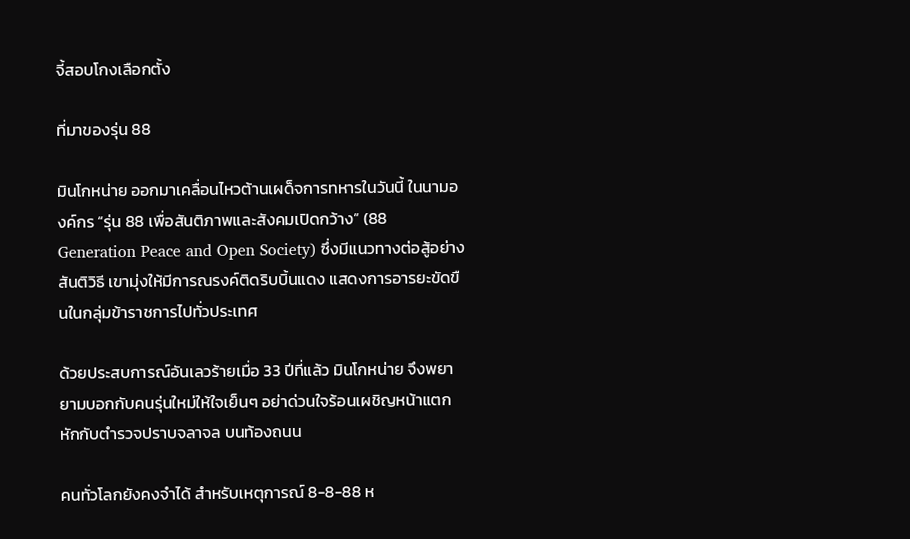จี้สอบโกงเลือกตั้ง

ที่มาของรุ่น 88

มินโกหน่าย ออกมาเคลื่อนไหวต้านเผด็จการทหารในวันนี้ ในนามองค์กร “รุ่น 88 เพื่อสันติภาพและสังคมเปิดกว้าง” (88 Generation Peace and Open Society) ซึ่งมีแนวทางต่อสู้อย่างสันติวิธี เขามุ่งให้มีการณรงค์ติดริบบิ้นแดง แสดงการอารยะขัดขืนในกลุ่มข้าราชการไปทั่วประเทศ

ด้วยประสบการณ์อันเลวร้ายเมื่อ 33 ปีที่แล้ว มินโกหน่าย จึงพยายามบอกกับคนรุ่นใหม่ให้ใจเย็นๆ อย่าด่วนใจร้อนเผชิญหน้าแตกหักกับตำรวจปราบจลาจล บนท้องถนน

คนทั่วโลกยังคงจำได้ สำหรับเหตุการณ์ 8-8-88 ห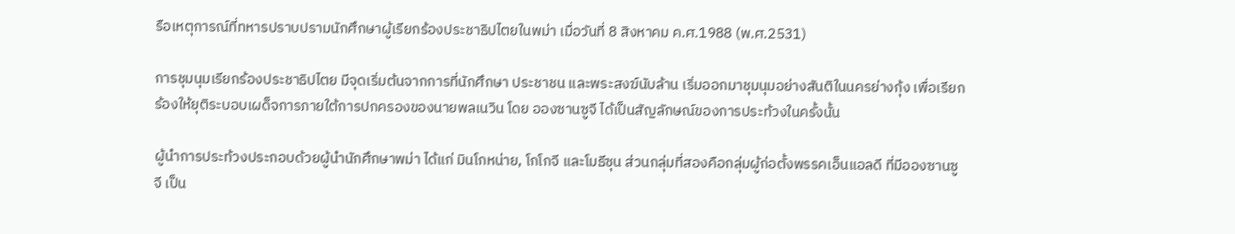รือเหตุการณ์ที่ทหารปราบปรามนักศึกษาผู้เรียกร้องประชาธิปไตยในพม่า เมื่อวันที่ 8 สิงหาคม ค.ศ.1988 (พ.ศ.2531)

การชุมนุมเรียกร้องประชาธิปไตย มีจุดเริ่มต้นจากการที่นักศึกษา ประชาชน และพระสงฆ์นับล้าน เริ่มออกมาชุมนุมอย่างสันติในนครย่างกุ้ง เพื่อเรียกร้องให้ยุติระบอบเผด็จการภายใต้การปกครองของนายพลเนวิน โดย อองซานซูจี ได้เป็นสัญลักษณ์ของการประท้วงในครั้งนั้น

ผู้นำการประท้วงประกอบด้วยผู้นำนักศึกษาพม่า ได้แก่ มินโกหน่าย, โกโกจี และโมธีซุน ส่วนกลุ่มที่สองคือกลุ่มผู้ก่อตั้งพรรคเอ็นแอลดี ที่มีอองซานซูจี เป็น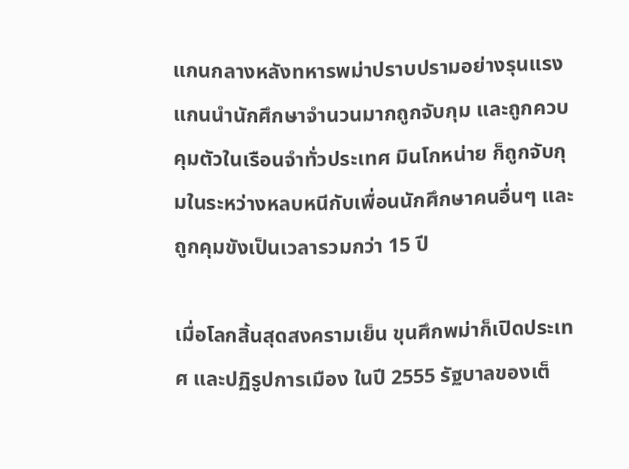แกนกลางหลังทหารพม่าปราบปรามอย่างรุนแรง แกนนำนักศึกษาจำนวนมากถูกจับกุม และถูกควบคุมตัวในเรือนจำทั่วประเทศ มินโกหน่าย ก็ถูกจับกุมในระหว่างหลบหนีกับเพื่อนนักศึกษาคนอื่นๆ และถูกคุมขังเป็นเวลารวมกว่า 15 ปี

เมื่อโลกสิ้นสุดสงครามเย็น ขุนศึกพม่าก็เปิดประเทศ และปฏิรูปการเมือง ในปี 2555 รัฐบาลของเต็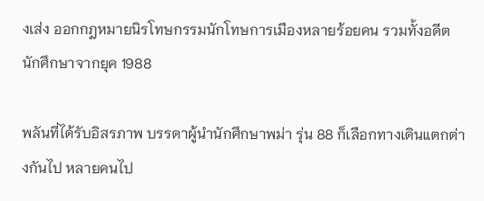งเส่ง ออกกฎหมายนิรโทษกรรมนักโทษการเมืองหลายร้อยคน รวมทั้งอดีตนักศึกษาจากยุค 1988

พลันที่ได้รับอิสรภาพ บรรดาผู้นำนักศึกษาพม่า รุ่น 88 ก็เลือกทางเดินแตกต่างกันไป หลายคนไป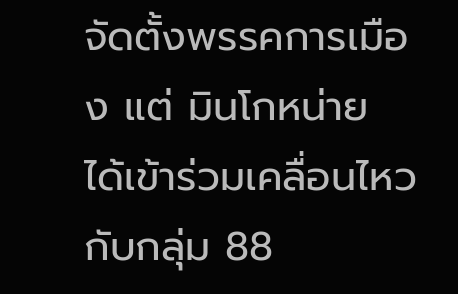จัดตั้งพรรคการเมือง แต่ มินโกหน่าย ได้เข้าร่วมเคลื่อนไหวกับกลุ่ม 88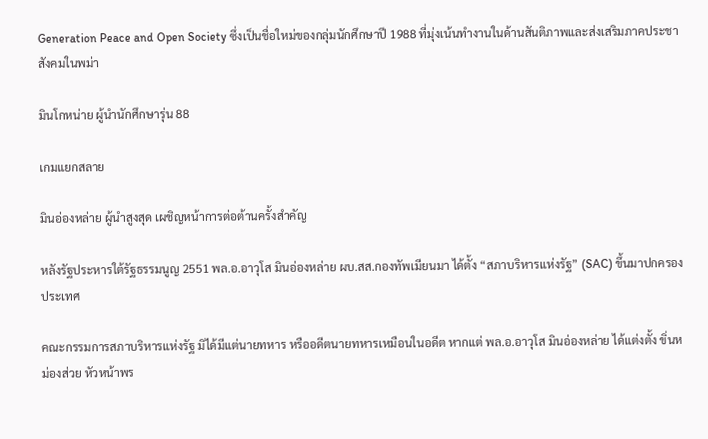Generation Peace and Open Society ซึ่งเป็นชื่อใหม่ของกลุ่มนักศึกษาปี 1988 ที่มุ่งเน้นทำงานในด้านสันติภาพและส่งเสริมภาคประชาสังคมในพม่า

มินโกหน่าย ผู้นำนักศึกษารุ่น 88

เกมแยกสลาย

มินอ่องหล่าย ผู้นำสูงสุด เผชิญหน้าการต่อต้านครั้งสำคัญ

หลังรัฐประหารใต้รัฐธรรมนูญ 2551 พล.อ.อาวุโส มินอ่องหล่าย ผบ.สส.กองทัพเมียนมา ได้ตั้ง “สภาบริหารแห่งรัฐ” (SAC) ขึ้นมาปกครองประเทศ

คณะกรรมการสภาบริหารแห่งรัฐ มิได้มีแต่นายทหาร หรืออดีตนายทหารเหมือนในอดีต หากแต่ พล.อ.อาวุโส มินอ่องหล่าย ได้แต่งตั้ง ขิ่นหม่องส่วย หัวหน้าพร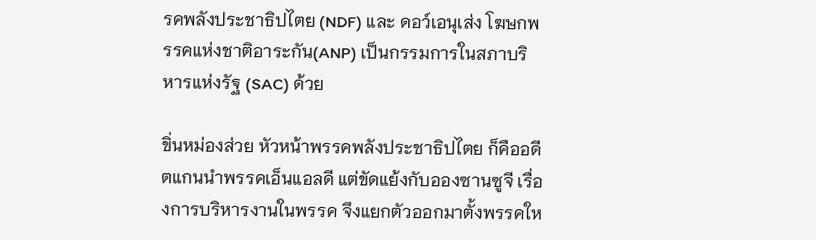รคพลังประชาธิปไตย (NDF) และ ดอว์เอนุเส่ง โฆษกพรรคแห่งชาติอาระกัน(ANP) เป็นกรรมการในสภาบริหารแห่งรัฐ (SAC) ด้วย

ขิ่นหม่องส่วย หัวหน้าพรรคพลังประชาธิปไตย ก็คืออดีตแกนนำพรรคเอ็นแอลดี แต่ขัดแย้งกับอองซานซูจี เรื่องการบริหารงานในพรรค จึงแยกตัวออกมาตั้งพรรคให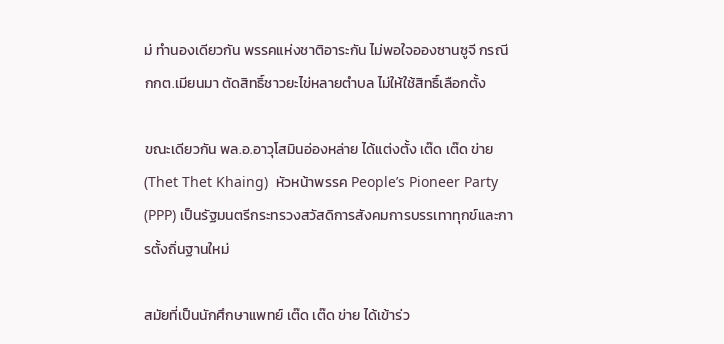ม่ ทำนองเดียวกัน พรรคแห่งชาติอาระกัน ไม่พอใจอองซานซูจี กรณี กกต.เมียนมา ตัดสิทธิ์ชาวยะไข่หลายตำบล ไม่ให้ใช้สิทธิ์เลือกตั้ง

ขณะเดียวกัน พล.อ.อาวุโสมินอ่องหล่าย ได้แต่งตั้ง เต๊ด เต๊ด ข่าย (Thet Thet Khaing)  หัวหน้าพรรค People’s Pioneer Party (PPP) เป็นรัฐมนตรีกระทรวงสวัสดิการสังคมการบรรเทาทุกข์และการตั้งถิ่นฐานใหม่

สมัยที่เป็นนักศึกษาแพทย์ เต๊ด เต๊ด ข่าย ได้เข้าร่ว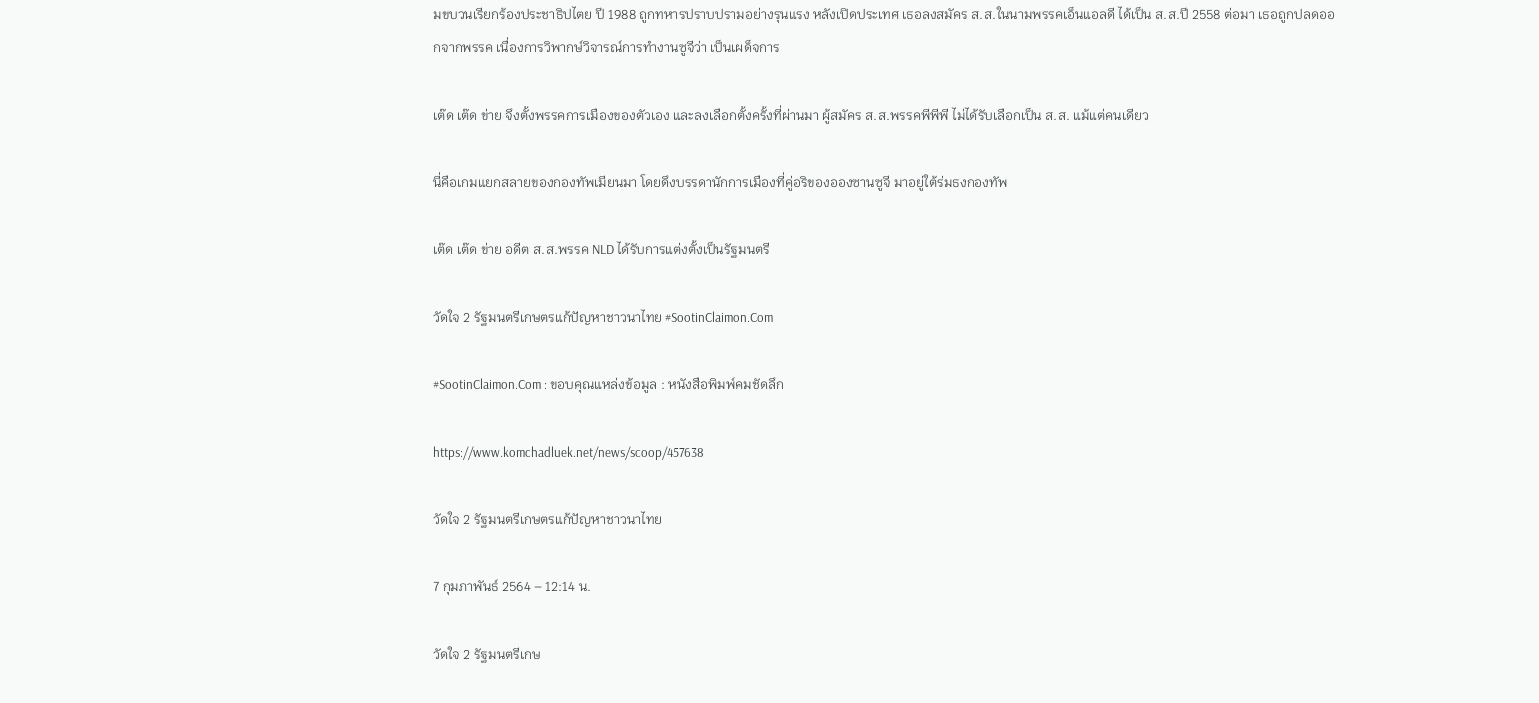มขบวนเรียกร้องประชาธิปไตย ปี 1988 ถูกทหารปราบปรามอย่างรุนแรง หลังเปิดประเทศ เธอลงสมัคร ส.ส.ในนามพรรคเอ็นแอลดี ได้เป็น ส.ส.ปี 2558 ต่อมา เธอถูกปลดออกจากพรรค เนื่องการวิพากษ์วิจารณ์การทำงานซูจีว่า เป็นเผด็จการ

เต๊ด เต๊ด ข่าย จึงตั้งพรรคการเมืองของตัวเอง และลงเลือกตั้งครั้งที่ผ่านมา ผู้สมัคร ส.ส.พรรคพีพีพี ไม่ได้รับเลือกเป็น ส.ส. แม้แต่คนเดียว

นี่คือเกมแยกสลายของกองทัพเมียนมา โดยดึงบรรดานักการเมืองที่คู่อริของอองซานซูจี มาอยู่ใต้ร่มธงกองทัพ

เต๊ด เต๊ด ข่าย อดีต ส.ส.พรรค NLD ได้รับการแต่งตั้งเป็นรัฐมนตรี

วัดใจ 2 รัฐมนตรีเกษตรแก้ปัญหาชาวนาไทย #SootinClaimon.Com

#SootinClaimon.Com : ขอบคุณแหล่งข้อมูล : หนังสือพิมพ์คมชัดลึก

https://www.komchadluek.net/news/scoop/457638

วัดใจ 2 รัฐมนตรีเกษตรแก้ปัญหาชาวนาไทย

7 กุมภาพันธ์ 2564 – 12:14 น.

วัดใจ 2 รัฐมนตรีเกษ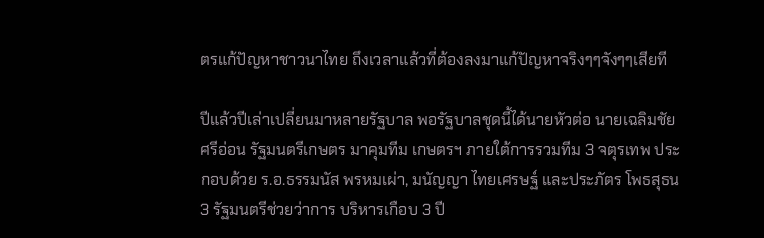ตรแก้ปัญหาชาวนาไทย ถึงเวลาแล้วที่ต้องลงมาแก้ปัญหาจริงๆๆจังๆๆเสียที

ปีแล้วปีเล่าเปลี่ยนมาหลายรัฐบาล พอรัฐบาลชุดนี้ได้นายหัวต่อ นายเฉลิมชัย ศรีอ่อน รัฐมนตรีเกษตร มาคุมทีม เกษตรฯ ภายใต้การรวมทีม 3 จตุรเทพ ประกอบด้วย ร.อ.ธรรมนัส พรหมเผ่า, มนัญญา ไทยเศรษฐ์ และประภัตร โพธสุธน 3 รัฐมนตรีช่วยว่าการ บริหารเกือบ 3 ปี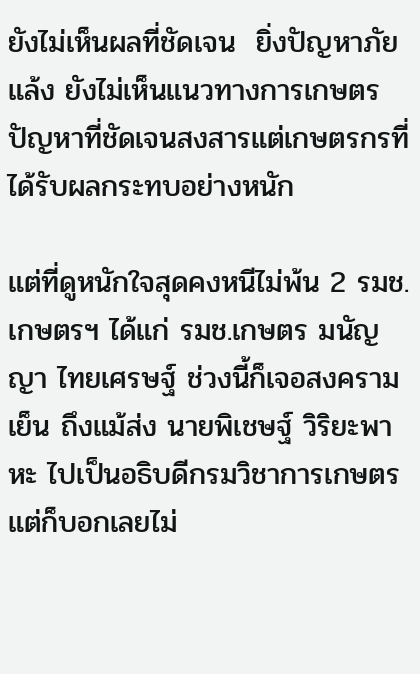ยังไม่เห็นผลที่ชัดเจน  ยิ่งปัญหาภัยแล้ง ยังไม่เห็นแนวทางการเกษตรปัญหาที่ชัดเจนสงสารแต่เกษตรกรที่ได้รับผลกระทบอย่างหนัก

แต่ที่ดูหนักใจสุดคงหนีไม่พ้น 2 รมช.เกษตรฯ ได้แก่ รมช.เกษตร มนัญญา ไทยเศรษฐ์ ช่วงนี้ก็เจอสงครามเย็น ถึงแม้ส่ง นายพิเชษฐ์ วิริยะพาหะ ไปเป็นอธิบดีกรมวิชาการเกษตร แต่ก็บอกเลยไม่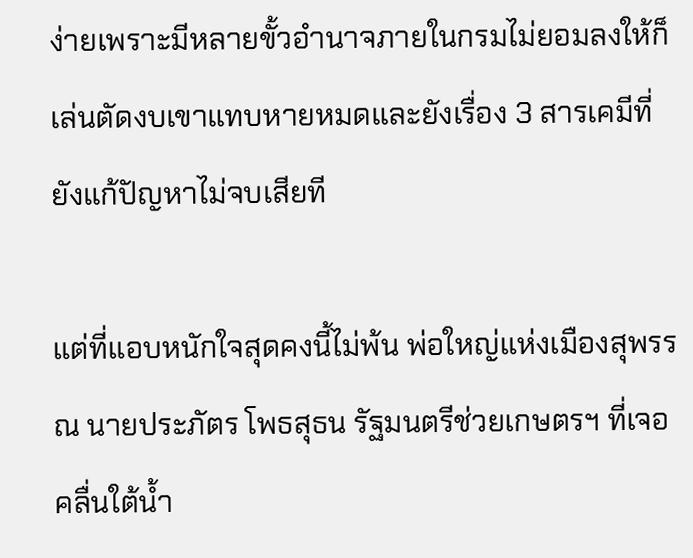ง่ายเพราะมีหลายขั้วอำนาจภายในกรมไม่ยอมลงให้ก็เล่นตัดงบเขาแทบหายหมดและยังเรื่อง 3 สารเคมีที่ยังแก้ปัญหาไม่จบเสียที

แต่ที่แอบหนักใจสุดคงนี้ไม่พ้น พ่อใหญ่แห่งเมืองสุพรรณ นายประภัตร โพธสุธน รัฐมนตรีช่วยเกษตรฯ ที่เจอคลื่นใต้น้ำ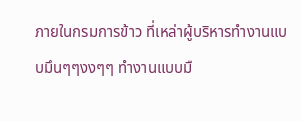ภายในกรมการข้าว ที่เหล่าผู้บริหารทำงานแบบมึนๆๆงงๆๆ ทำงานแบบมื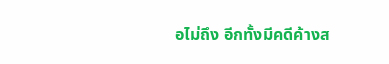อไม่ถึง อีกทั้งมีคดีค้างส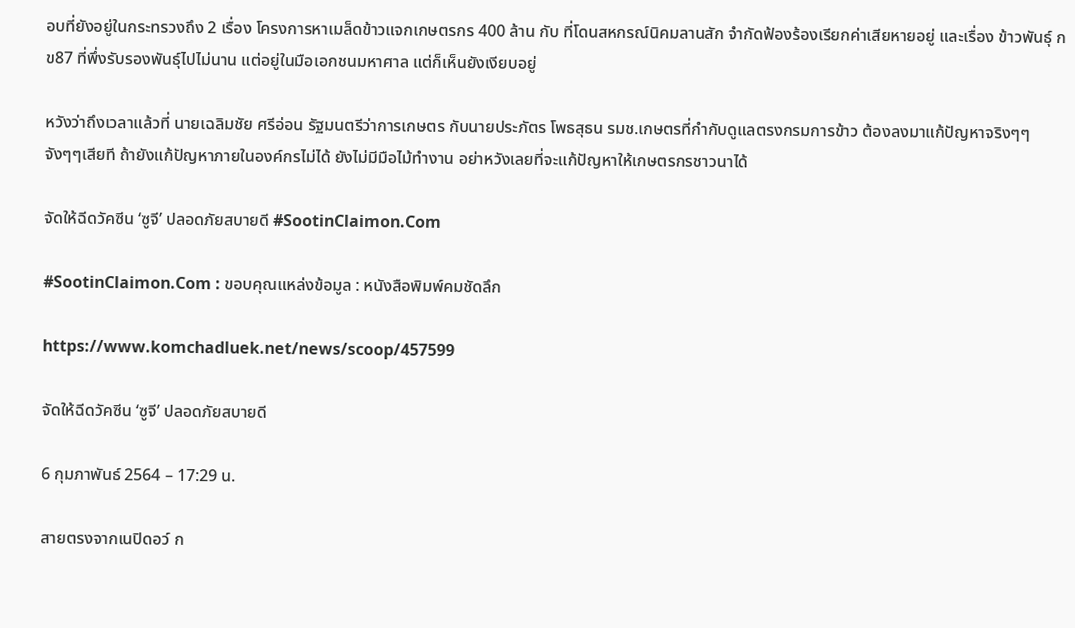อบที่ยังอยู่ในกระทรวงถึง 2 เรื่อง โครงการหาเมล็ดข้าวแจกเกษตรกร 400 ล้าน กับ ที่โดนสหกรณ์นิคมลานสัก จำกัดฟ้องร้องเรียกค่าเสียหายอยู่ และเรื่อง ข้าวพันธุ์ กข87 ที่พึ่งรับรองพันธุ์ไปไม่นาน แต่อยู่ในมือเอกชนมหาศาล แต่ก็เห็นยังเงียบอยู่

หวังว่าถึงเวลาแล้วที่ นายเฉลิมชัย ศรีอ่อน รัฐมนตรีว่าการเกษตร กับนายประภัตร โพธสุธน รมช.เกษตรที่กำกับดูแลตรงกรมการข้าว ต้องลงมาแก้ปัญหาจริงๆๆจังๆๆเสียที ถ้ายังแก้ปัญหาภายในองค์กรไม่ได้ ยังไม่มีมือไม้ทำงาน อย่าหวังเลยที่จะแก้ปัญหาให้เกษตรกรชาวนาได้

จัดให้ฉีดวัคซีน ‘ซูจี’ ปลอดภัยสบายดี #SootinClaimon.Com

#SootinClaimon.Com : ขอบคุณแหล่งข้อมูล : หนังสือพิมพ์คมชัดลึก

https://www.komchadluek.net/news/scoop/457599

จัดให้ฉีดวัคซีน ‘ซูจี’ ปลอดภัยสบายดี

6 กุมภาพันธ์ 2564 – 17:29 น.

สายตรงจากเนปิดอว์ ก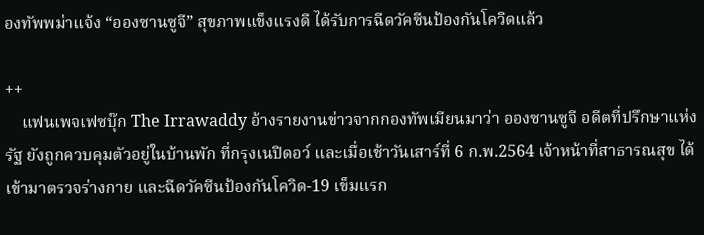องทัพพม่าแจ้ง “อองซานซูจี” สุขภาพแข็งแรงดี ได้รับการฉีดวัคซีนป้องกันโควิดแล้ว

++
    แฟนเพจเฟซบุ๊ก The Irrawaddy อ้างรายงานข่าวจากกองทัพเมียนมาว่า อองซานซูจี อดีตที่ปรึกษาแห่งรัฐ ยังถูกควบคุมตัวอยู่ในบ้านพัก ที่กรุงเนปิดอว์ และเมื่อเช้าวันเสาร์ที่ 6 ก.พ.2564 เจ้าหน้าที่สาธารณสุข ได้เข้ามาตรวจร่างกาย และฉีดวัคซีนป้องกันโควิด-19 เข็มแรก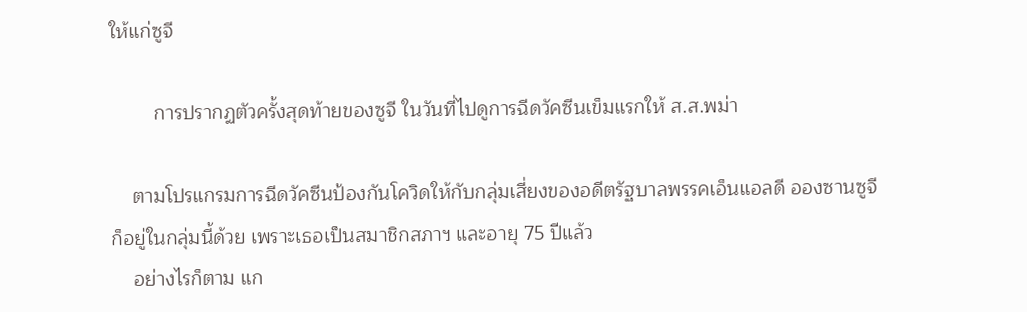ให้แก่ซูจี

        การปรากฏตัวครั้งสุดท้ายของซูจี ในวันที่ไปดูการฉีดวัคซีนเข็มแรกให้ ส.ส.พม่า

    ตามโปรแกรมการฉีดวัคซีนป้องกันโควิดให้กับกลุ่มเสี่ยงของอดีตรัฐบาลพรรคเอ็นแอลดี อองซานซูจี ก็อยู่ในกลุ่มนี้ด้วย เพราะเธอเป็นสมาชิกสภาฯ และอายุ 75 ปีแล้ว
    อย่างไรก็ตาม แก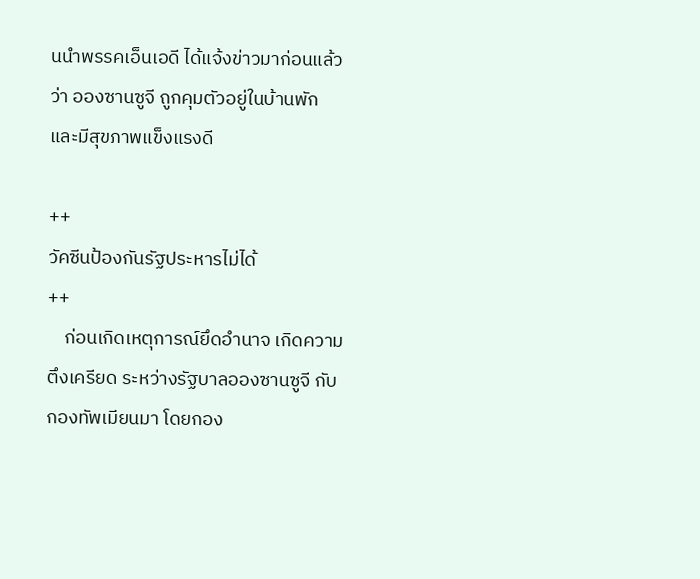นนำพรรคเอ็นเอดี ได้แจ้งข่าวมาก่อนแล้วว่า อองซานซูจี ถูกคุมตัวอยู่ในบ้านพัก และมีสุขภาพแข็งแรงดี

++
วัคซีนป้องกันรัฐประหารไม่ได้
++
    ก่อนเกิดเหตุการณ์ยึดอำนาจ เกิดความตึงเครียด ระหว่างรัฐบาลอองซานซูจี กับกองทัพเมียนมา โดยกอง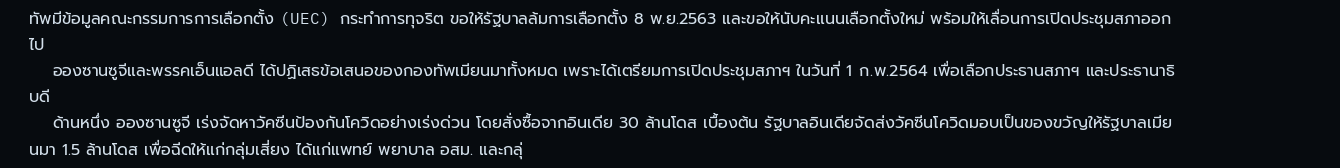ทัพมีข้อมูลคณะกรรมการการเลือกตั้ง (UEC) กระทำการทุจริต ขอให้รัฐบาลล้มการเลือกตั้ง 8 พ.ย.2563 และขอให้นับคะแนนเลือกตั้งใหม่ พร้อมให้เลื่อนการเปิดประชุมสภาออกไป
    อองซานซูจีและพรรคเอ็นแอลดี ได้ปฏิเสธข้อเสนอของกองทัพเมียนมาทั้งหมด เพราะได้เตรียมการเปิดประชุมสภาฯ ในวันที่ 1 ก.พ.2564 เพื่อเลือกประธานสภาฯ และประธานาธิบดี
    ด้านหนึ่ง อองซานซูจี เร่งจัดหาวัคซีนป้องกันโควิดอย่างเร่งด่วน โดยสั่งซื้อจากอินเดีย 30 ล้านโดส เบื้องต้น รัฐบาลอินเดียจัดส่งวัคซีนโควิดมอบเป็นของขวัญให้รัฐบาลเมียนมา 1.5 ล้านโดส เพื่อฉีดให้แก่กลุ่มเสี่ยง ได้แก่แพทย์ พยาบาล อสม. และกลุ่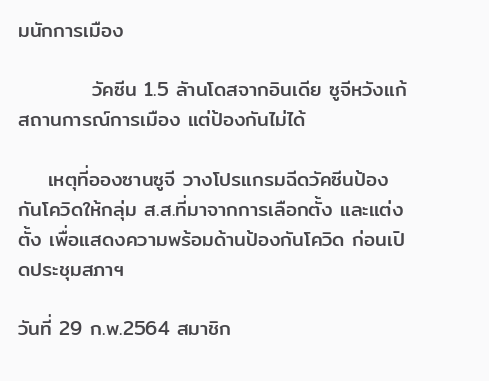มนักการเมือง

          วัคซีน 1.5 ลัานโดสจากอินเดีย ซูจีหวังแก้สถานการณ์การเมือง แต่ป้องกันไม่ได้

    เหตุที่อองซานซูจี วางโปรแกรมฉีดวัคซีนป้องกันโควิดให้กลุ่ม ส.ส.ที่มาจากการเลือกตั้ง และแต่งตั้ง เพื่อแสดงความพร้อมด้านป้องกันโควิด ก่อนเปิดประชุมสภาฯ

วันที่ 29 ก.พ.2564 สมาชิก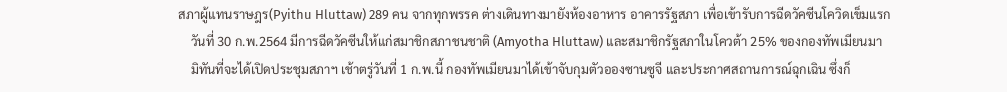สภาผู้แทนราษฎร(Pyithu Hluttaw) 289 คน จากทุกพรรค ต่างเดินทางมายังห้องอาหาร อาคารรัฐสภา เพื่อเข้ารับการฉีดวัคซีนโควิดเข็มแรก
    วันที่ 30 ก.พ.2564 มีการฉีดวัคซีนให้แก่สมาชิกสภาชนชาติ (Amyotha Hluttaw) และสมาชิกรัฐสภาในโควต้า 25% ของกองทัพเมียนมา
    มิทันที่จะได้เปิดประชุมสภาฯ เช้าตรู่วันที่ 1 ก.พ.นี้ กองทัพเมียนมาได้เข้าจับกุมตัวอองซานซูจี และประกาศสถานการณ์ฉุกเฉิน ซึ่งก็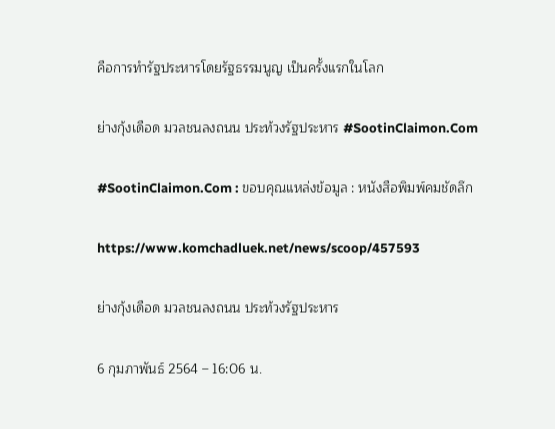คือการทำรัฐประหารโดยรัฐธรรมนูญ เป็นครั้งแรกในโลก

ย่างกุ้งเดือด มวลชนลงถนน ประท้วงรัฐประหาร #SootinClaimon.Com

#SootinClaimon.Com : ขอบคุณแหล่งข้อมูล : หนังสือพิมพ์คมชัดลึก

https://www.komchadluek.net/news/scoop/457593

ย่างกุ้งเดือด มวลชนลงถนน ประท้วงรัฐประหาร

6 กุมภาพันธ์ 2564 – 16:06 น.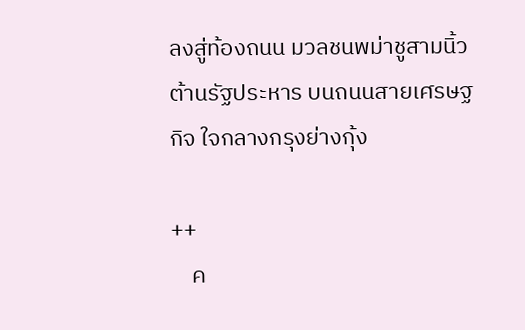ลงสู่ท้องถนน มวลชนพม่าชูสามนิ้ว ต้านรัฐประหาร บนถนนสายเศรษฐกิจ ใจกลางกรุงย่างกุ้ง

++
    ค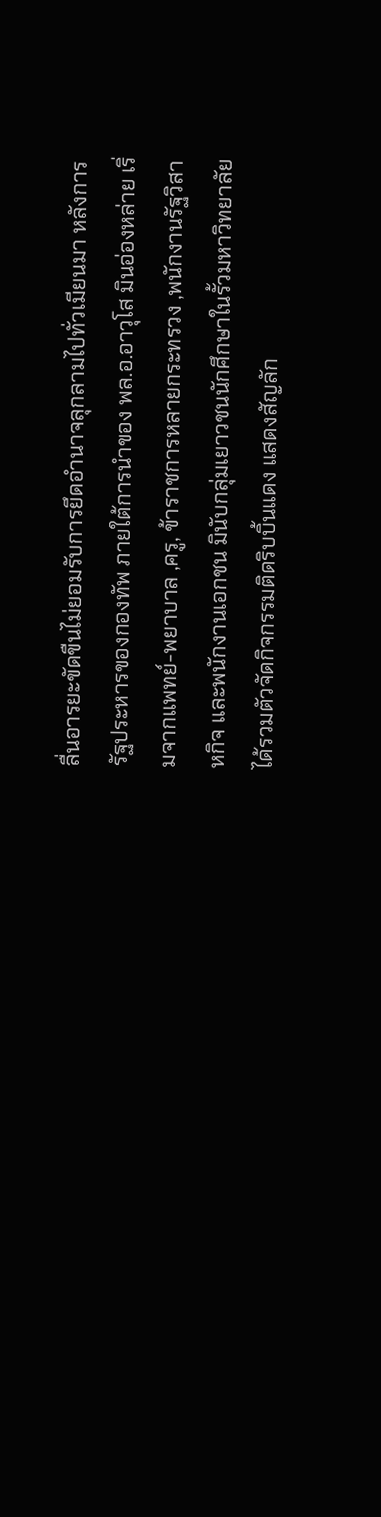ลื่นอารยะขัดขืนไม่ยอมรับการยึดอำนาจลุกลามไปทั่วเมียนมา หลังการรัฐประหารของกองทัพ ภายใต้การนำของ พล.อ.อาวุโส มินอ่องหล่าย เริ่มจากแพทย์-พยาบาล ,ครู, ข้าราชการหลายกระทรวง ,พนักงานรัฐวิสาหกิจ และพนักงานเอกชน มินับกลุ่มเยาวชนนักศึกษาในรั้วมหาวิทยาลัย ได้รวมตัวจัดกิจกรรมติดริบบิ้นแดง แสดงสัญลัก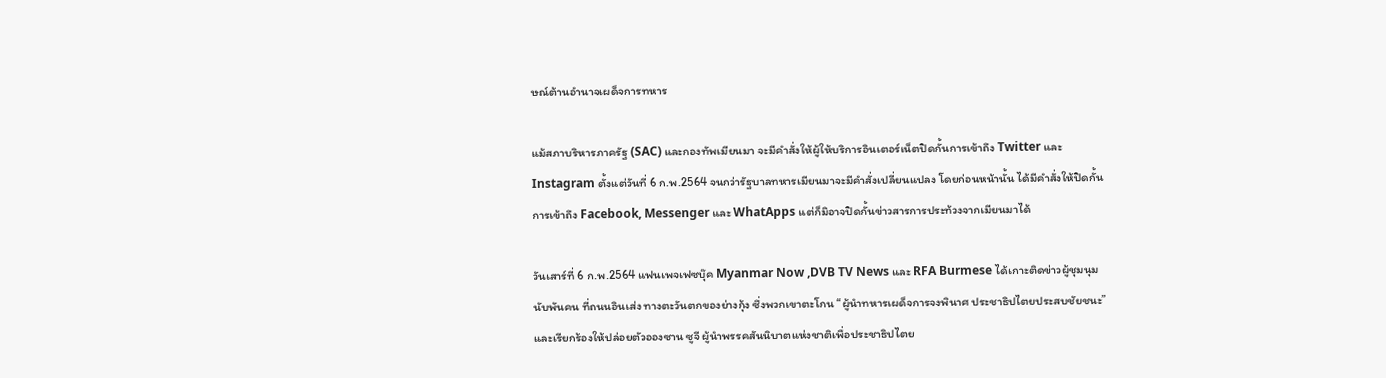ษณ์ต้านอำนาจเผด็จการทหาร

แม้สภาบริหารภาครัฐ (SAC) และกองทัพเมียนมา จะมีคำสั่งให้ผู้ให้บริการอินเตอร์เน็ตปิดกั้นการเข้าถึง Twitter และ Instagram ตั้งแต่วันที่ 6 ก.พ.2564 จนกว่ารัฐบาลทหารเมียนมาจะมีคำสั่งเปลี่ยนแปลง โดยก่อนหน้านั้น ได้มีคำสั่งให้ปิดกั้นการเข้าถึง Facebook, Messenger และ WhatApps แต่ก็มิอาจปิดกั้นข่าวสารการประท้วงจากเมียนมาได้

วันเสาร์ที่ 6 ก.พ.2564 แฟนเพจเฟซบุ๊ค Myanmar Now ,DVB TV News และ RFA Burmese ได้เกาะติดข่าวผู้ชุมนุมนับพันคน ที่ถนนอินเส่ง ทางตะวันตกของย่างกุ้ง ซึ่งพวกเขาตะโกน “ผู้นำทหารเผด็จการจงพินาศ ประชาธิปไตยประสบชัยชนะ” และเรียกร้องให้ปล่อยตัวอองซาน ซูจี ผู้นำพรรคสันนิบาตแห่งชาติเพื่อประชาธิปไตย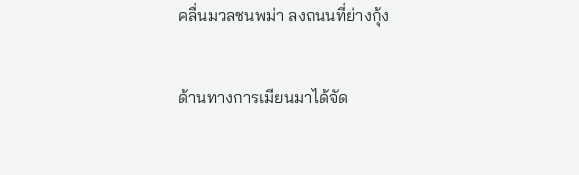คลื่นมวลชนพม่า ลงถนนที่ย่างกุ้ง

ด้านทางการเมียนมาได้จัด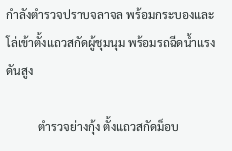กำลังตำรวจปราบจลาจล พร้อมกระบองและโล่เข้าตั้งแถวสกัดผู้ชุมนุม พร้อมรถฉีดน้ำแรงดันสูง

           ตำรวจย่างกุ้ง ตั้งแถวสกัดม็อบ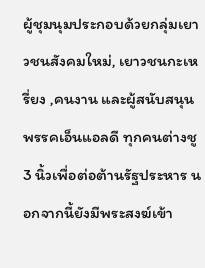ผู้ชุมนุมประกอบด้วยกลุ่มเยาวชนสังคมใหม่, เยาวชนกะเหรี่ยง ,คนงาน และผู้สนับสนุนพรรคเอ็นแอลดี ทุกคนต่างชู 3 นิ้วเพื่อต่อต้านรัฐประหาร นอกจากนี้ยังมีพระสงฆ์เข้า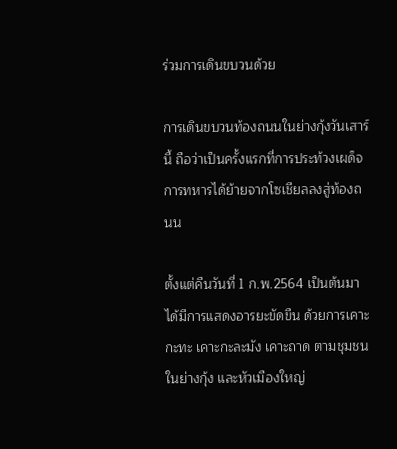ร่วมการเดินขบวนด้วย

การเดินขบวนท้องถนนในย่างกุ้งวันเสาร์นี้ ถือว่าเป็นครั้งแรกที่การประท้วงเผด็จการทหารได้ย้ายจากโซเชียลลงสู่ท้องถนน

ตั้งแต่คืนวันที่ 1 ก.พ.2564 เป็นต้นมา ได้มีการแสดงอารยะขัดขืน ด้วยการเคาะกะทะ เคาะกะละมัง เคาะถาด ตามชุมชนในย่างกุ้ง และหัวเมืองใหญ่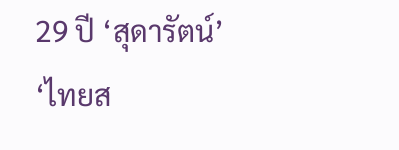29 ปี ‘สุดารัตน์’ ‘ไทยส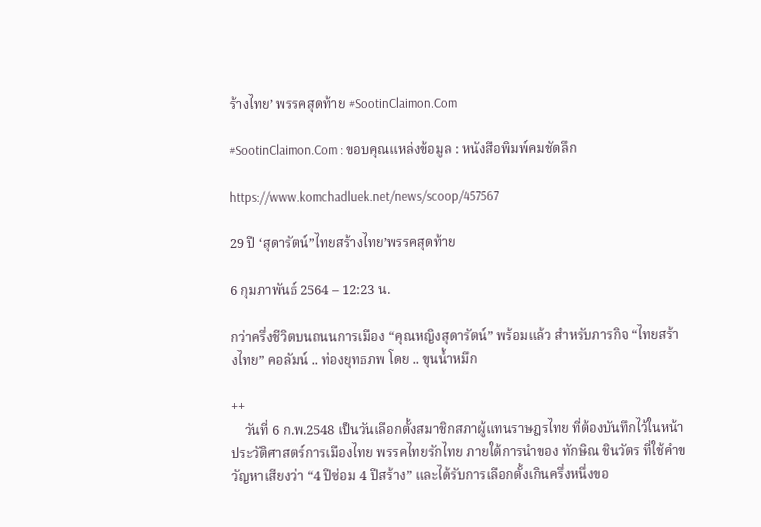ร้างไทย’ พรรคสุดท้าย #SootinClaimon.Com

#SootinClaimon.Com : ขอบคุณแหล่งข้อมูล : หนังสือพิมพ์คมชัดลึก

https://www.komchadluek.net/news/scoop/457567

29 ปี ‘สุดารัตน์”ไทยสร้างไทย’พรรคสุดท้าย

6 กุมภาพันธ์ 2564 – 12:23 น.

กว่าครึ่งชีวิตบนถนนการเมือง “คุณหญิงสุดารัตน์” พร้อมแล้ว สำหรับภารกิจ “ไทยสร้างไทย” คอลัมน์ .. ท่องยุทธภพ โดย .. ขุนน้ำหมึก

++
    วันที่ 6 ก.พ.2548 เป็นวันเลือกตั้งสมาชิกสภาผู้แทนราษฎรไทย ที่ต้องบันทึกไว้ในหน้าประวัติศาสตร์การเมืองไทย พรรคไทยรักไทย ภายใต้การนำของ ทักษิณ ชินวัตร ที่ใช้คำขวัญหาเสียงว่า “4 ปีซ่อม 4 ปีสร้าง” และได้รับการเลือกตั้งเกินครึ่งหนึ่งขอ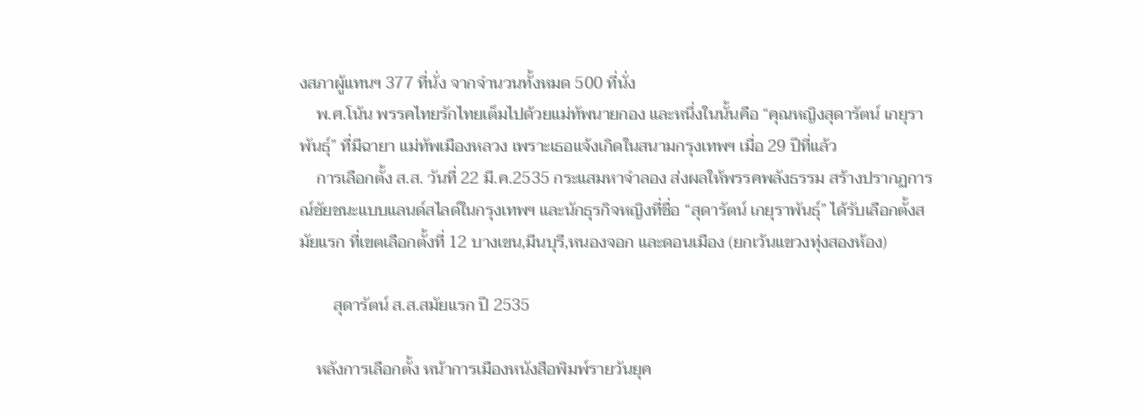งสภาผู้แทนฯ 377 ที่นั่ง จากจำนวนทั้งหมด 500 ที่นั่ง
    พ.ศ.โน้น พรรคไทยรักไทยเต็มไปด้วยแม่ทัพนายกอง และหนึ่งในนั้นคือ “คุณหญิงสุดารัตน์ เกยุราพันธุ์” ที่มีฉายา แม่ทัพเมืองหลวง เพราะเธอแจ้งเกิดในสนามกรุงเทพฯ เมื่อ 29 ปีที่แล้ว
    การเลือกตั้ง ส.ส. วันที่ 22 มี.ค.2535 กระแสมหาจำลอง ส่งผลให้พรรคพลังธรรม สร้างปรากฏการณ์ชัยชนะแบบแลนด์สไลด์ในกรุงเทพฯ และนักธุรกิจหญิงที่ชื่อ “สุดารัตน์ เกยุราพันธุ์” ได้รับเลือกตั้งสมัยแรก ที่เขตเลือกตั้งที่ 12 บางเขน,มีนบุรี,หนองจอก และดอนเมือง (ยกเว้นแขวงทุ่งสองห้อง)

        สุดารัตน์ ส.ส.สมัยแรก ปี 2535

    หลังการเลือกตั้ง หน้าการเมืองหนังสือพิมพ์รายวันยุค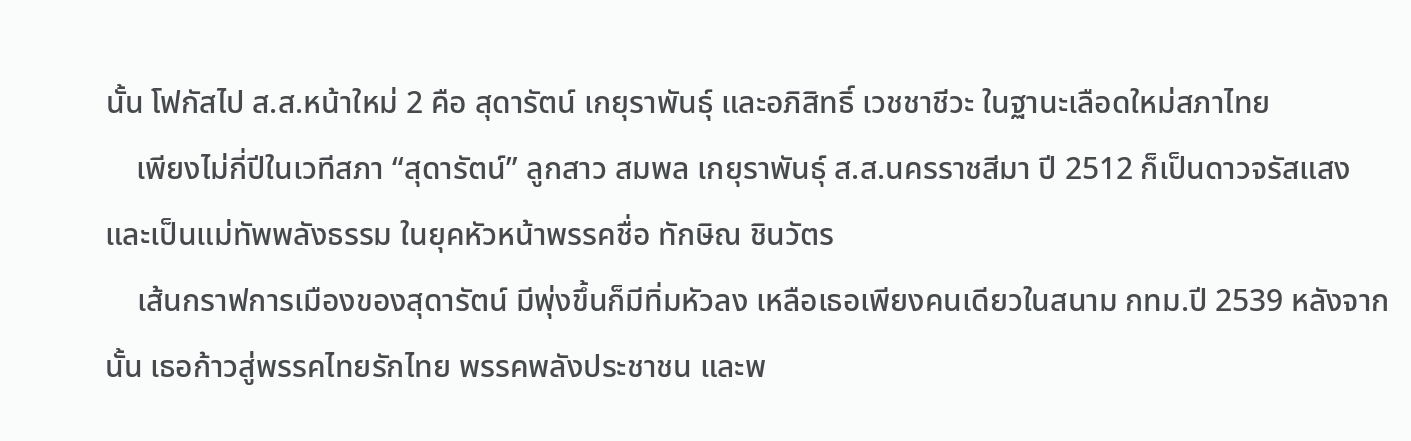นั้น โฟกัสไป ส.ส.หน้าใหม่ 2 คือ สุดารัตน์ เกยุราพันธุ์ และอภิสิทธิ์ เวชชาชีวะ ในฐานะเลือดใหม่สภาไทย
    เพียงไม่กี่ปีในเวทีสภา “สุดารัตน์” ลูกสาว สมพล เกยุราพันธุ์ ส.ส.นครราชสีมา ปี 2512 ก็เป็นดาวจรัสแสง และเป็นแม่ทัพพลังธรรม ในยุคหัวหน้าพรรคชื่อ ทักษิณ ชินวัตร
    เส้นกราฟการเมืองของสุดารัตน์ มีพุ่งขึ้นก็มีทิ่มหัวลง เหลือเธอเพียงคนเดียวในสนาม กทม.ปี 2539 หลังจากนั้น เธอก้าวสู่พรรคไทยรักไทย พรรคพลังประชาชน และพ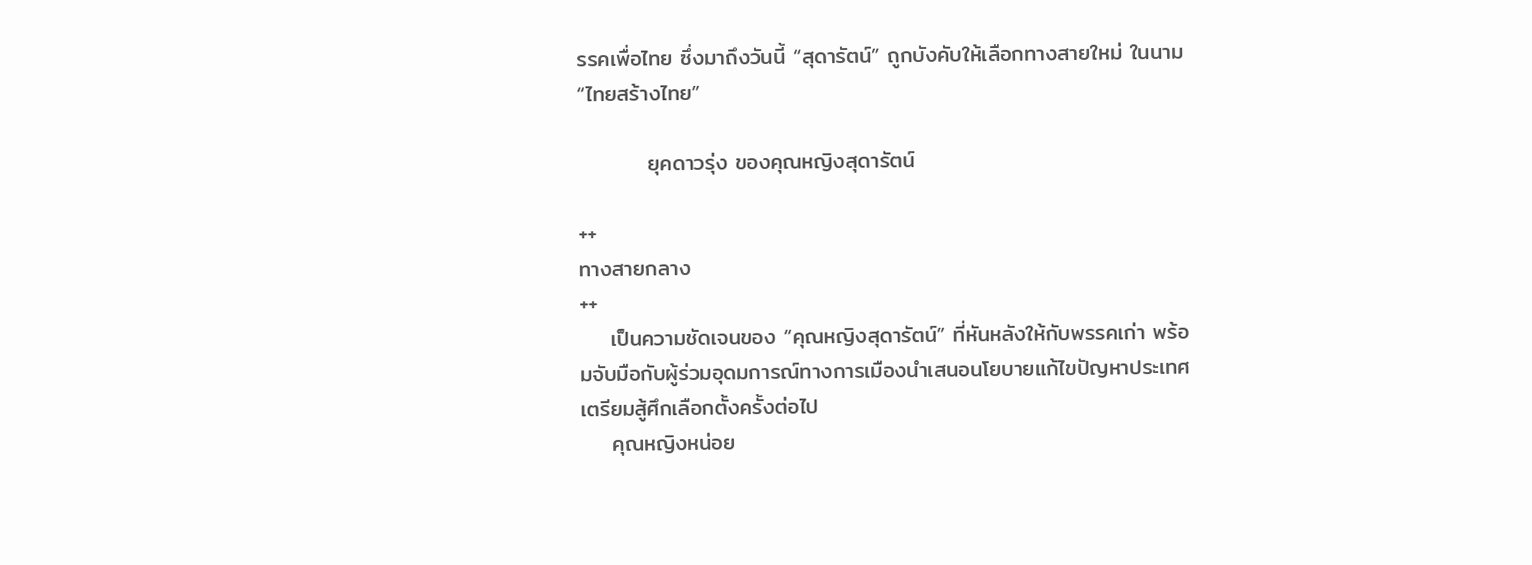รรคเพื่อไทย ซึ่งมาถึงวันนี้ “สุดารัตน์” ถูกบังคับให้เลือกทางสายใหม่ ในนาม “ไทยสร้างไทย”

         ยุคดาวรุ่ง ของคุณหญิงสุดารัตน์

++
ทางสายกลาง
++
    เป็นความชัดเจนของ “คุณหญิงสุดารัตน์” ที่หันหลังให้กับพรรคเก่า พร้อมจับมือกับผู้ร่วมอุดมการณ์ทางการเมืองนำเสนอนโยบายแก้ไขปัญหาประเทศ เตรียมสู้ศึกเลือกตั้งครั้งต่อไป
    คุณหญิงหน่อย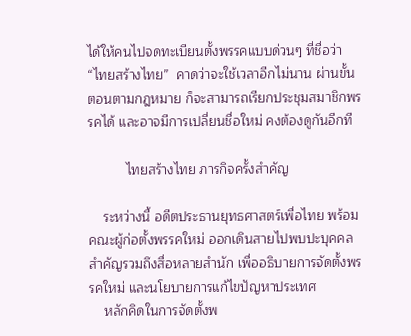ได้ให้คนไปจดทะเบียนตั้งพรรคแบบด่วนๆ ที่ชื่อว่า “ไทยสร้างไทย”  คาดว่าจะใช้เวลาอีกไม่นาน ผ่านขั้นตอนตามกฎหมาย ก็จะสามารถเรียกประชุมสมาชิกพรรคได้ และอาจมีการเปลี่ยนชื่อใหม่ คงต้องดูกันอีกที

          ไทยสร้างไทย ภารกิจครั้งสำคัญ

    ระหว่างนี้ อดีตประธานยุทธศาสตร์เพื่อไทย พร้อมคณะผู้ก่อตั้งพรรคใหม่ ออกเดินสายไปพบปะบุคคลสำคัญรวมถึงสื่อหลายสำนัก เพื่ออธิบายการจัดตั้งพรรคใหม่ และนโยบายการแก้ไขปัญหาประเทศ
    หลักคิดในการจัดตั้งพ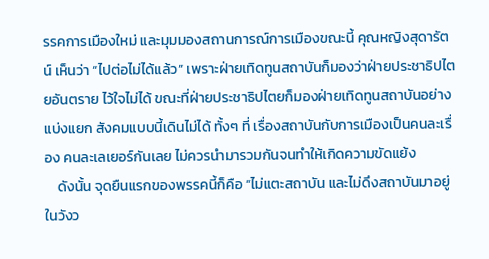รรคการเมืองใหม่ และมุมมองสถานการณ์การเมืองขณะนี้ คุณหญิงสุดารัตน์ เห็นว่า “ไปต่อไม่ได้แล้ว” เพราะฝ่ายเทิดทูนสถาบันก็มองว่าฝ่ายประชาธิปไตยอันตราย ไว้ใจไม่ได้ ขณะที่ฝ่ายประชาธิปไตยก็มองฝ่ายเทิดทูนสถาบันอย่างแบ่งแยก สังคมแบบนี้เดินไม่ได้ ทั้งๆ ที่ เรื่องสถาบันกับการเมืองเป็นคนละเรื่อง คนละเลเยอร์กันเลย ไม่ควรนำมารวมกันจนทำให้เกิดความขัดแย้ง
    ดังนั้น จุดยืนแรกของพรรคนี้ก็คือ “ไม่แตะสถาบัน และไม่ดึงสถาบันมาอยู่ในวังว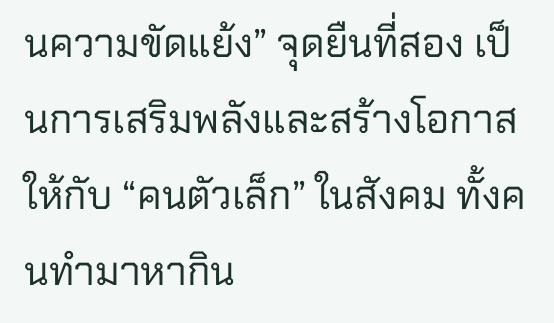นความขัดแย้ง” จุดยืนที่สอง เป็นการเสริมพลังและสร้างโอกาสให้กับ “คนตัวเล็ก” ในสังคม ทั้งคนทำมาหากิน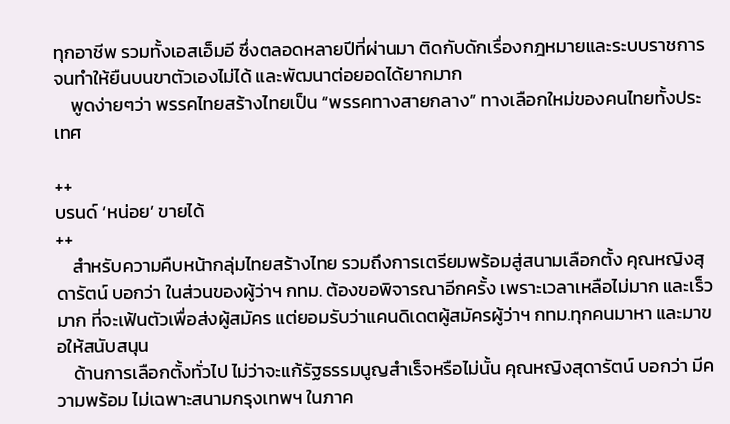ทุกอาชีพ รวมทั้งเอสเอ็มอี ซึ่งตลอดหลายปีที่ผ่านมา ติดกับดักเรื่องกฎหมายและระบบราชการ จนทำให้ยืนบนขาตัวเองไม่ได้ และพัฒนาต่อยอดได้ยากมาก
    พูดง่ายๆว่า พรรคไทยสร้างไทยเป็น “พรรคทางสายกลาง” ทางเลือกใหม่ของคนไทยทั้งประเทศ

++
บรนด์ ‘หน่อย’ ขายได้
++
    สำหรับความคืบหน้ากลุ่มไทยสร้างไทย รวมถึงการเตรียมพร้อมสู่สนามเลือกตั้ง คุณหญิงสุดารัตน์ บอกว่า ในส่วนของผู้ว่าฯ กทม. ต้องขอพิจารณาอีกครั้ง เพราะเวลาเหลือไม่มาก และเร็วมาก ที่จะเฟ้นตัวเพื่อส่งผู้สมัคร แต่ยอมรับว่าแคนดิเดตผู้สมัครผู้ว่าฯ กทม.ทุกคนมาหา และมาขอให้สนับสนุน
    ด้านการเลือกตั้งทั่วไป ไม่ว่าจะแก้รัฐธรรมนูญสำเร็จหรือไม่นั้น คุณหญิงสุดารัตน์ บอกว่า มีความพร้อม ไม่เฉพาะสนามกรุงเทพฯ ในภาค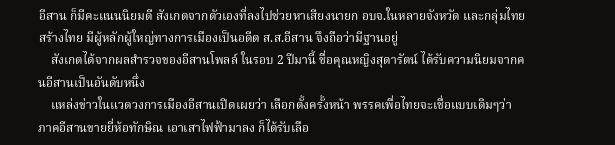อีสาน ก็มีคะแนนนิยมดี สังเกตจากตัวเองที่ลงไปช่วยหาเสียงนายก อบจ.ในหลายจังหวัด และกลุ่มไทยสร้างไทย มีผู้หลักผู้ใหญ่ทางการเมืองเป็นอดีต ส.ส.อีสาน จึงถือว่ามีฐานอยู่
    สังเกตได้จากผลสำรวจของอีสานโพลล์ ในรอบ 2 ปีมานี้ ชื่อคุณหญิงสุดารัตน์ ได้รับความนิยมจากคนอีสานเป็นอันดับหนึ่ง
    แหล่งข่าวในแวดวงการเมืองอีสานเปิดเผยว่า เลือกตั้งครั้งหน้า พรรคเพื่อไทยจะเชื่อแบบเดิมๆว่า ภาคอีสานขายยี่ห้อทักษิณ เอาเสาไฟฟ้ามาลง ก็ได้รับเลือ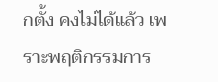กตั้ง คงไม่ได้แล้ว เพราะพฤติกรรมการ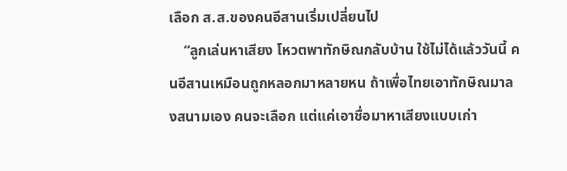เลือก ส.ส.ของคนอีสานเริ่มเปลี่ยนไป
    “ลูกเล่นหาเสียง โหวตพาทักษิณกลับบ้าน ใช้ไม่ได้แล้ววันนี้ คนอีสานเหมือนถูกหลอกมาหลายหน ถ้าเพื่อไทยเอาทักษิณมาลงสนามเอง คนจะเลือก แต่แค่เอาชื่อมาหาเสียงแบบเก่า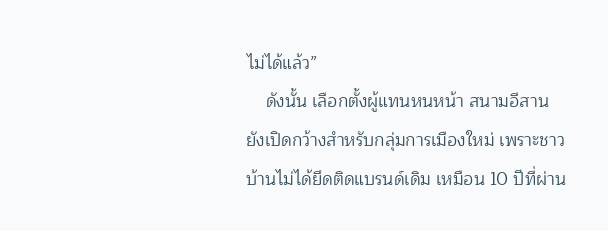ไม่ได้แล้ว”
    ดังนั้น เลือกตั้งผู้แทนหนหน้า สนามอีสาน ยังเปิดกว้างสำหรับกลุ่มการเมืองใหม่ เพราะชาวบ้านไม่ได้ยึดติดแบรนด์เดิม เหมือน 10 ปีที่ผ่าน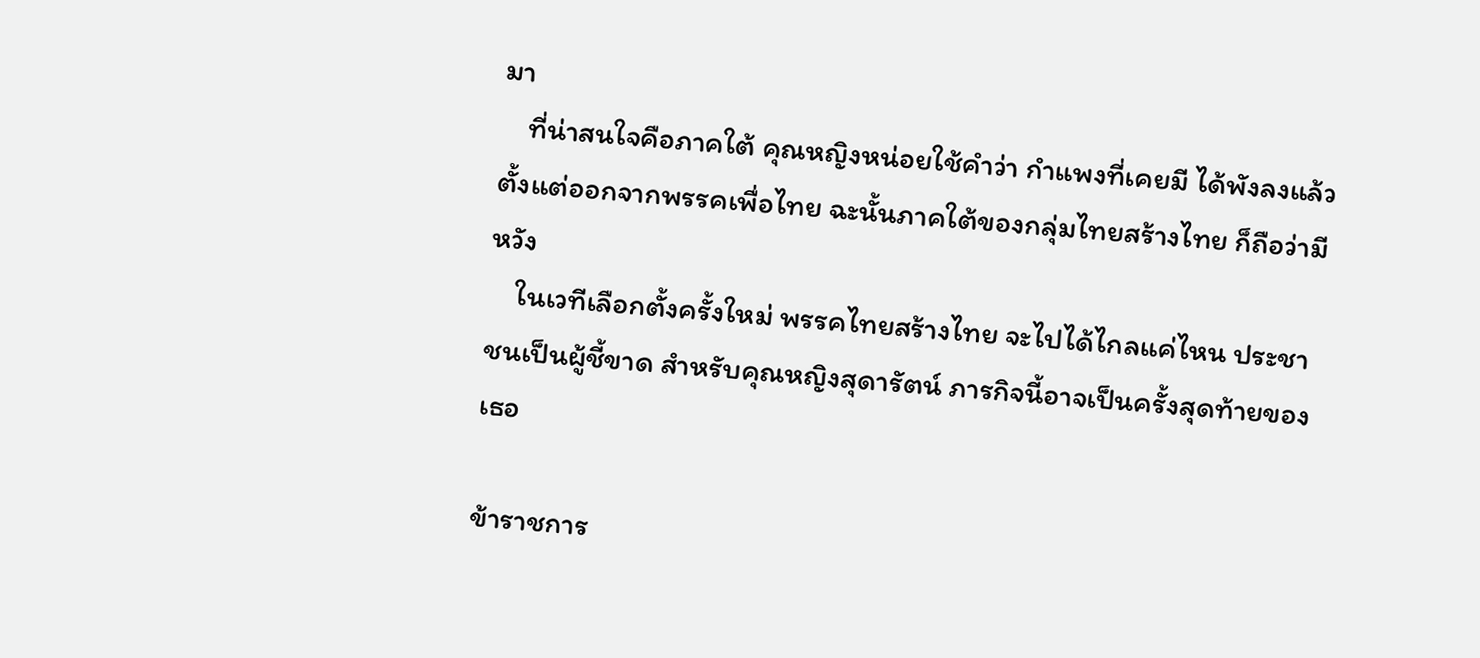มา
    ที่น่าสนใจคือภาคใต้ คุณหญิงหน่อยใช้คำว่า กำแพงที่เคยมี ได้พังลงแล้ว ตั้งแต่ออกจากพรรคเพื่อไทย ฉะนั้นภาคใต้ของกลุ่มไทยสร้างไทย ก็ถือว่ามีหวัง
    ในเวทีเลือกตั้งครั้งใหม่ พรรคไทยสร้างไทย จะไปได้ไกลแค่ไหน ประชาชนเป็นผู้ชี้ขาด สำหรับคุณหญิงสุดารัตน์ ภารกิจนี้อาจเป็นครั้งสุดท้ายของเธอ

ข้าราชการ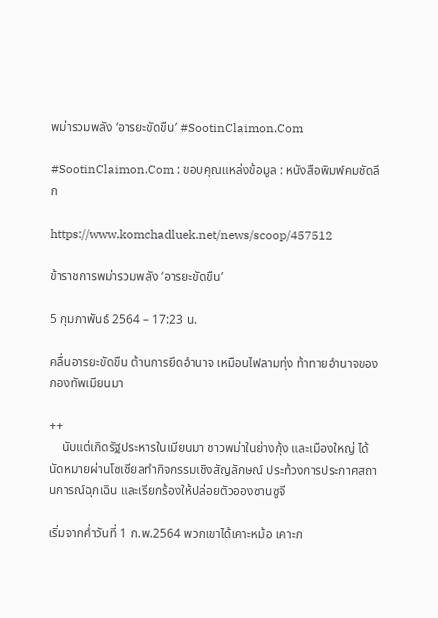พม่ารวมพลัง ‘อารยะขัดขืน’ #SootinClaimon.Com

#SootinClaimon.Com : ขอบคุณแหล่งข้อมูล : หนังสือพิมพ์คมชัดลึก

https://www.komchadluek.net/news/scoop/457512

ข้าราชการพม่ารวมพลัง ‘อารยะขัดขืน’

5 กุมภาพันธ์ 2564 – 17:23 น.

คลื่นอารยะขัดขืน ต้านการยึดอำนาจ เหมือนไฟลามทุ่ง ท้าทายอำนาจของกองทัพเมียนมา

++
    นับแต่เกิดรัฐประหารในเมียนมา ชาวพม่าในย่างกุ้ง และเมืองใหญ่ ได้นัดหมายผ่านโซเชียลทำกิจกรรมเชิงสัญลักษณ์ ประท้วงการประกาศสถานการณ์ฉุกเฉิน และเรียกร้องให้ปล่อยตัวอองซานซูจี

เริ่มจากค่ำวันที่ 1 ก.พ.2564 พวกเขาได้เคาะหม้อ เคาะก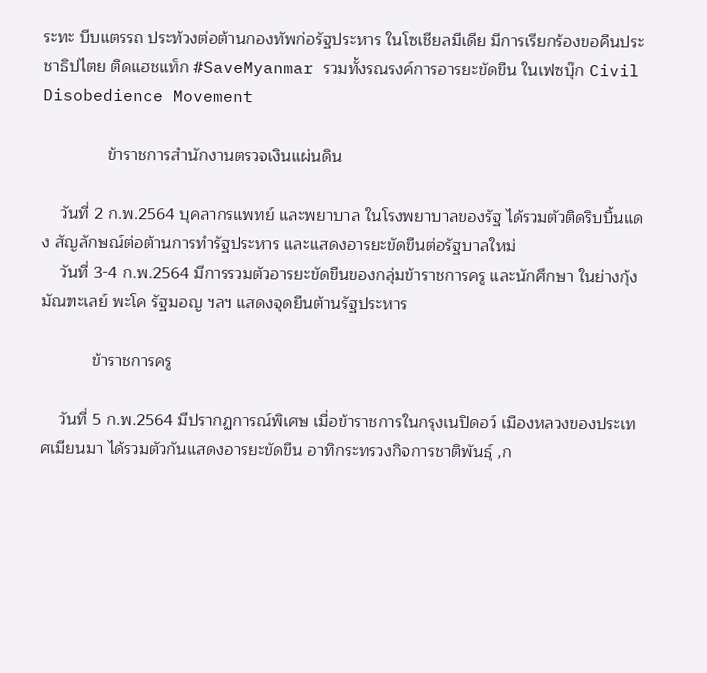ระทะ บีบแตรรถ ประท้วงต่อต้านกองทัพก่อรัฐประหาร ในโซเชียลมีเดีย มีการเรียกร้องขอคืนประชาธิปไตย ติดแฮชแท็ก #SaveMyanmar รวมทั้งรณรงค์การอารยะขัดขืน ในเฟซบุ๊ก Civil Disobedience Movement

              ข้าราชการสำนักงานตรวจเงินแผ่นดิน

    วันที่ 2 ก.พ.2564 บุคลากรแพทย์ และพยาบาล ในโรงพยาบาลของรัฐ ได้รวมตัวติดริบบิ้นแดง สัญลักษณ์ต่อต้านการทำรัฐประหาร และแสดงอารยะขัดขืนต่อรัฐบาลใหม่
    วันที่ 3-4 ก.พ.2564 มีการรวมตัวอารยะขัดขืนของกลุ่มข้าราชการครู และนักศึกษา ในย่างกุ้ง มัณฑะเลย์ พะโค รัฐมอญ ฯลฯ แสดงจุดยืนต้านรัฐประหาร

           ข้าราชการครู

    วันที่ 5 ก.พ.2564 มีปรากฏการณ์พิเศษ เมื่อข้าราชการในกรุงเนปิดอว์ เมืองหลวงของประเทศเมียนมา ได้รวมตัวกันแสดงอารยะขัดขืน อาทิกระทรวงกิจการชาติพันธุ์ ,ก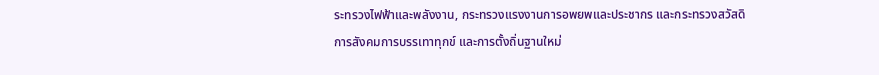ระทรวงไฟฟ้าและพลังงาน, กระทรวงแรงงานการอพยพและประชากร และกระทรวงสวัสดิการสังคมการบรรเทาทุกข์ และการตั้งถิ่นฐานใหม่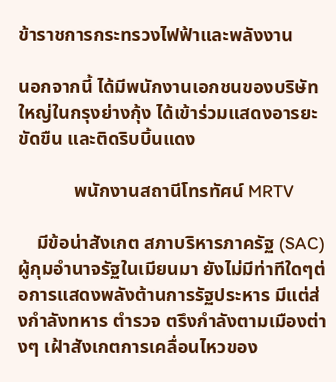ข้าราชการกระทรวงไฟฟ้าและพลังงาน

นอกจากนี้ ได้มีพนักงานเอกชนของบริษัทใหญ่ในกรุงย่างกุ้ง ได้เข้าร่วมแสดงอารยะขัดขืน และติดริบบิ้นแดง

            พนักงานสถานีโทรทัศน์ MRTV

    มีข้อน่าสังเกต สภาบริหารภาครัฐ (SAC) ผู้กุมอำนาจรัฐในเมียนมา ยังไม่มีท่าทีใดๆต่อการแสดงพลังต้านการรัฐประหาร มีแต่ส่งกำลังทหาร ตำรวจ ตรึงกำลังตามเมืองต่างๆ เฝ้าสังเกตการเคลื่อนไหวของ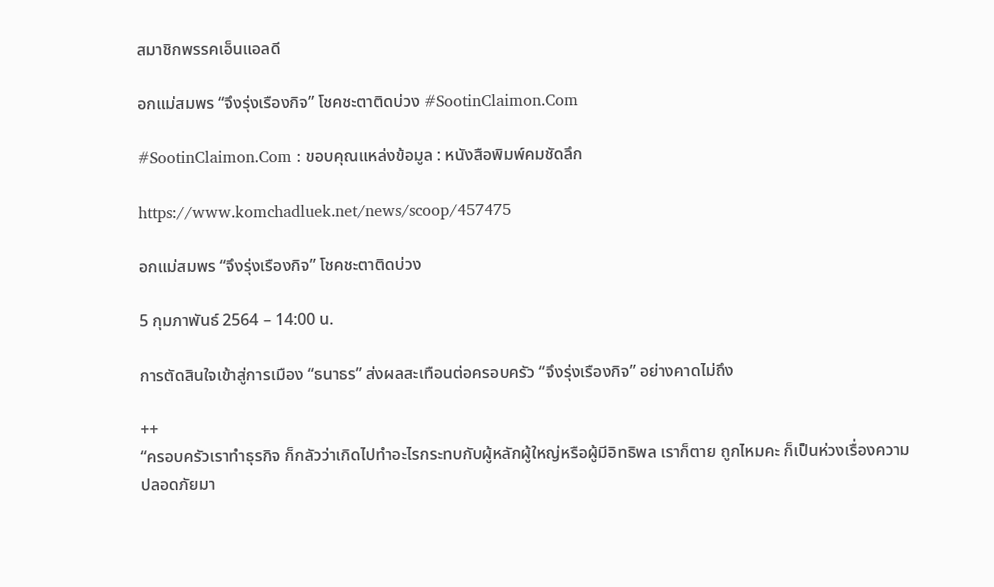สมาชิกพรรคเอ็นแอลดี

อกแม่สมพร “จึงรุ่งเรืองกิจ” โชคชะตาติดบ่วง #SootinClaimon.Com

#SootinClaimon.Com : ขอบคุณแหล่งข้อมูล : หนังสือพิมพ์คมชัดลึก

https://www.komchadluek.net/news/scoop/457475

อกแม่สมพร “จึงรุ่งเรืองกิจ” โชคชะตาติดบ่วง

5 กุมภาพันธ์ 2564 – 14:00 น.

การตัดสินใจเข้าสู่การเมือง “ธนาธร” ส่งผลสะเทือนต่อครอบครัว “จึงรุ่งเรืองกิจ” อย่างคาดไม่ถึง

++
“ครอบครัวเราทำธุรกิจ ก็กลัวว่าเกิดไปทำอะไรกระทบกับผู้หลักผู้ใหญ่หรือผู้มีอิทธิพล เราก็ตาย ถูกไหมคะ ก็เป็นห่วงเรื่องความปลอดภัยมา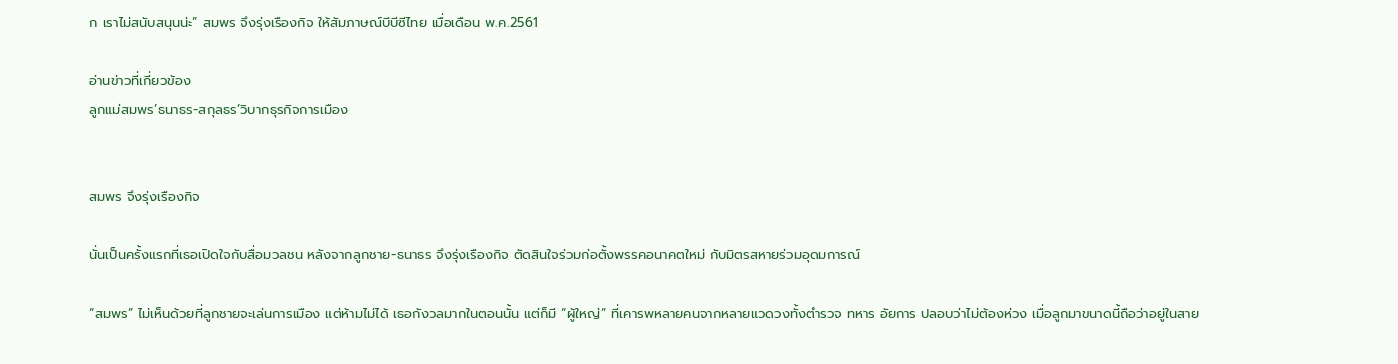ก เราไม่สนับสนุนน่ะ” สมพร จึงรุ่งเรืองกิจ ให้สัมภาษณ์บีบีซีไทย เมื่อเดือน พ.ค.2561

อ่านข่าวที่เกี่ยวข้อง
ลูกแม่สมพร’ธนาธร-สกุลธร’วิบากธุรกิจการเมือง


สมพร จึงรุ่งเรืองกิจ

นั่นเป็นครั้งแรกที่เธอเปิดใจกับสื่อมวลชน หลังจากลูกชาย-ธนาธร จึงรุ่งเรืองกิจ ตัดสินใจร่วมก่อตั้งพรรคอนาคตใหม่ กับมิตรสหายร่วมอุดมการณ์

“สมพร” ไม่เห็นด้วยที่ลูกชายจะเล่นการเมือง แต่ห้ามไม่ได้ เธอกังวลมากในตอนนั้น แต่ก็มี “ผู้ใหญ่” ที่เคารพหลายคนจากหลายแวดวงทั้งตำรวจ ทหาร อัยการ ปลอบว่าไม่ต้องห่วง เมื่อลูกมาขนาดนี้ถือว่าอยู่ในสาย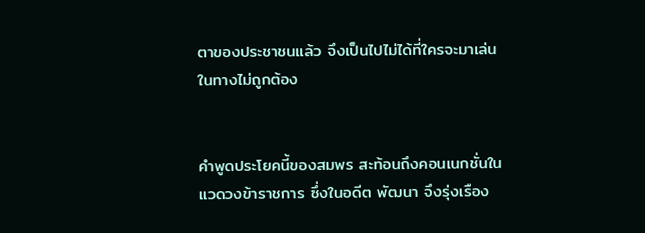ตาของประชาชนแล้ว จึงเป็นไปไม่ได้ที่ใครจะมาเล่นในทางไม่ถูกต้อง


คำพูดประโยคนี้ของสมพร สะท้อนถึงคอนเนกชั่นในแวดวงข้าราชการ ซึ่งในอดีต พัฒนา จึงรุ่งเรือง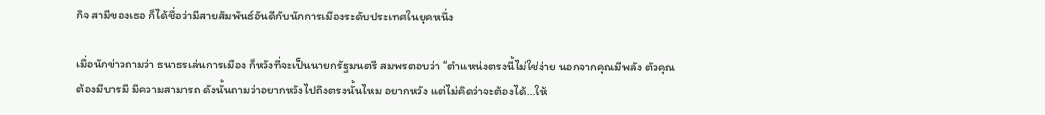กิจ สามีของเธอ ก็ได้ชื่อว่ามีสายสัมพันธ์อันดีกับนักการเมืองระดับประเทศในยุคหนึ่ง

เมื่อนักข่าวถามว่า ธนาธรเล่นการเมือง ก็หวังที่จะเป็นนายกรัฐมนตรี สมพรตอบว่า “ตำแหน่งตรงนี้ไม่ใช่ง่าย นอกจากคุณมีพลัง ตัวคุณต้องมีบารมี มีความสามารถ ดังนั้นถามว่าอยากหวังไปถึงตรงนั้นไหม อยากหวัง แต่ไม่คิดว่าจะต้องได้…ให้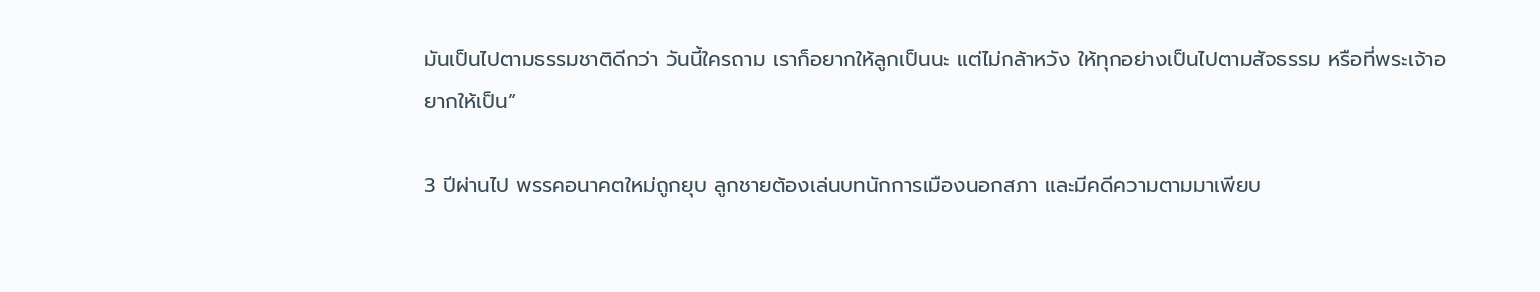มันเป็นไปตามธรรมชาติดีกว่า วันนี้ใครถาม เราก็อยากให้ลูกเป็นนะ แต่ไม่กล้าหวัง ให้ทุกอย่างเป็นไปตามสัจธรรม หรือที่พระเจ้าอยากให้เป็น”

3 ปีผ่านไป พรรคอนาคตใหม่ถูกยุบ ลูกชายต้องเล่นบทนักการเมืองนอกสภา และมีคดีความตามมาเพียบ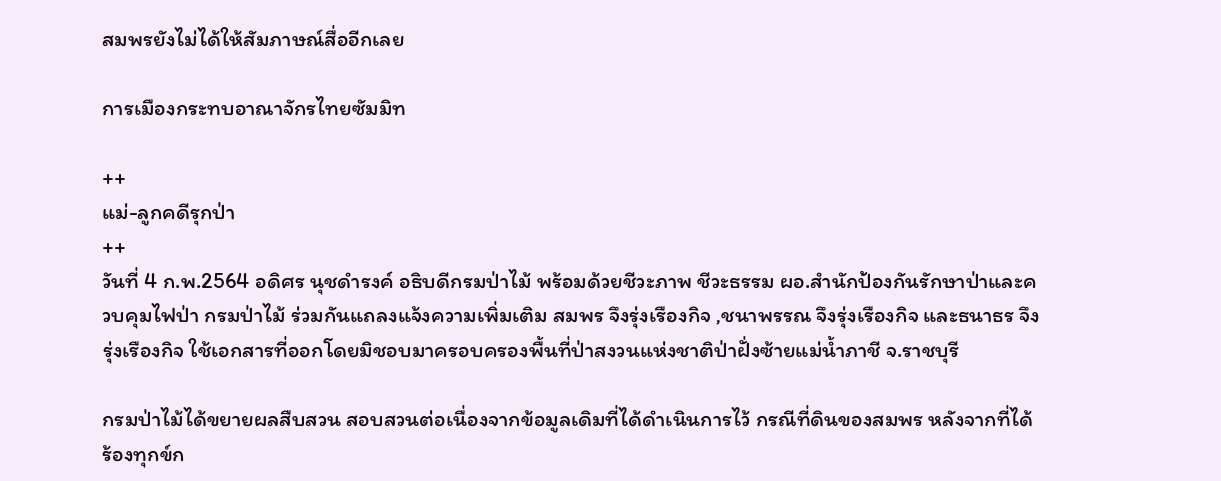สมพรยังไม่ได้ให้สัมภาษณ์สื่ออีกเลย

การเมืองกระทบอาณาจักรไทยซัมมิท

++
แม่-ลูกคดีรุกป่า
++
วันที่ 4 ก.พ.2564 อดิศร นุชดำรงค์ อธิบดีกรมป่าไม้ พร้อมด้วยชีวะภาพ ชีวะธรรม ผอ.สำนักป้องกันรักษาป่าและควบคุมไฟป่า กรมป่าไม้ ร่วมกันแถลงแจ้งความเพิ่มเติม สมพร จึงรุ่งเรืองกิจ ,ชนาพรรณ จึงรุ่งเรืองกิจ และธนาธร จึงรุ่งเรืองกิจ ใช้เอกสารที่ออกโดยมิชอบมาครอบครองพื้นที่ป่าสงวนแห่งชาติป่าฝั่งซ้ายแม่น้ำภาชี จ.ราชบุรี

กรมป่าไม้ได้ขยายผลสืบสวน สอบสวนต่อเนื่องจากข้อมูลเดิมที่ได้ดำเนินการไว้ กรณีที่ดินของสมพร หลังจากที่ได้ร้องทุกข์ก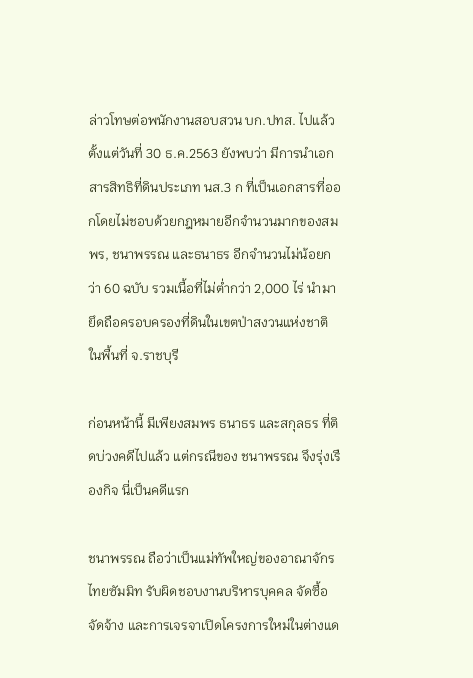ล่าวโทษต่อพนักงานสอบสวน บก.ปทส. ไปแล้วตั้งแต่วันที่ 30 ธ.ค.2563 ยังพบว่า มีการนำเอกสารสิทธิที่ดินประเภท นส.3 ก ที่เป็นเอกสารที่ออกโดยไม่ชอบด้วยกฎหมายอีกจำนวนมากของสมพร, ชนาพรรณ และธนาธร อีกจำนวนไม่น้อยกว่า 60 ฉบับ รวมเนื้อที่ไม่ต่ำกว่า 2,000 ไร่ นำมายึดถือครอบครองที่ดินในเขตป่าสงวนแห่งชาติ ในพื้นที่ จ.ราชบุรี

ก่อนหน้านี้ มีเพียงสมพร ธนาธร และสกุลธร ที่ติดบ่วงคดีไปแล้ว แต่กรณีของ ชนาพรรณ จึงรุ่งเรืองกิจ นี่เป็นคดีแรก

ชนาพรรณ ถือว่าเป็นแม่ทัพใหญ่ของอาณาจักรไทยซัมมิท รับผิดชอบงานบริหารบุคคล จัดซื้อจัดจ้าง และการเจรจาเปิดโครงการใหม่ในต่างแด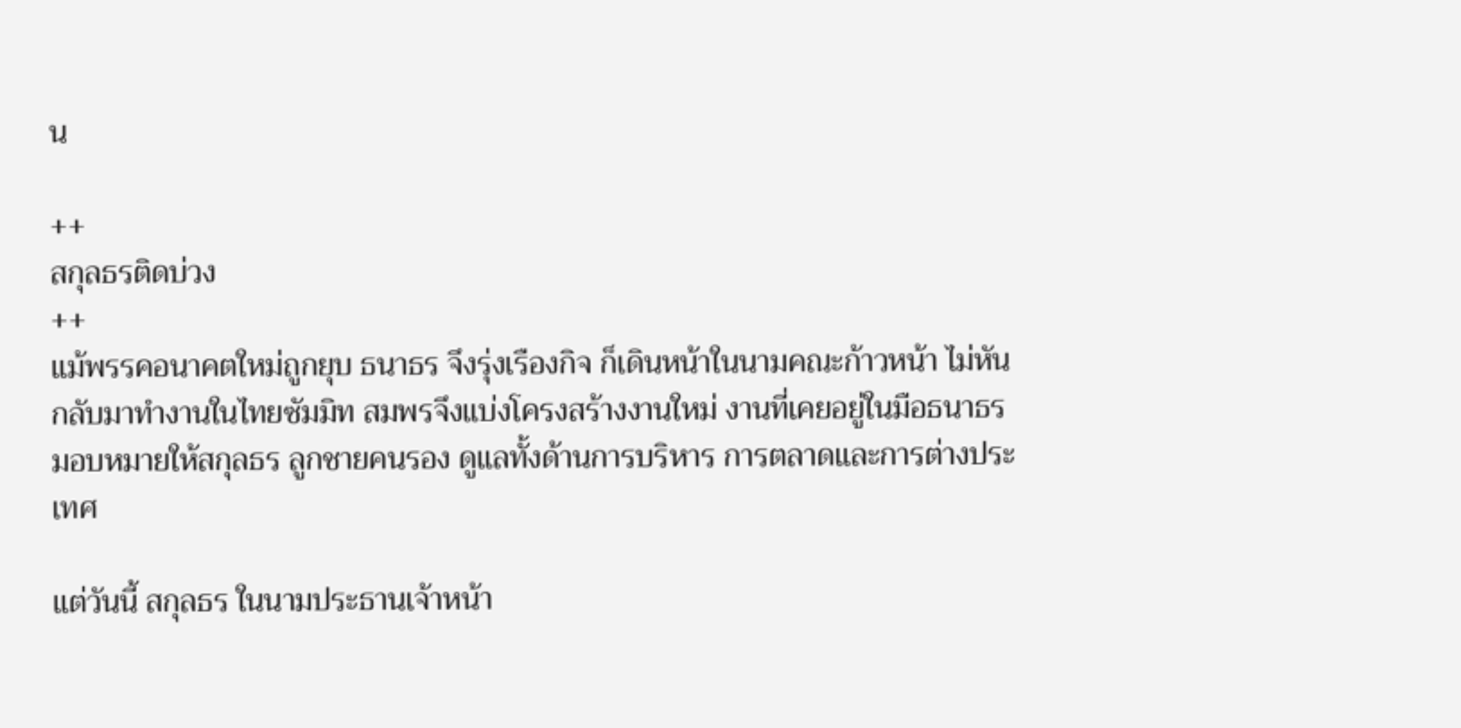น

++
สกุลธรติดบ่วง
++
แม้พรรคอนาคตใหม่ถูกยุบ ธนาธร จึงรุ่งเรืองกิจ ก็เดินหน้าในนามคณะก้าวหน้า ไม่หันกลับมาทำงานในไทยซัมมิท สมพรจึงแบ่งโครงสร้างงานใหม่ งานที่เคยอยู่ในมือธนาธร มอบหมายให้สกุลธร ลูกชายคนรอง ดูแลทั้งด้านการบริหาร การตลาดและการต่างประเทศ

แต่วันนี้ สกุลธร ในนามประธานเจ้าหน้า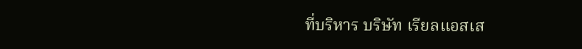ที่บริหาร บริษัท เรียลแอสเส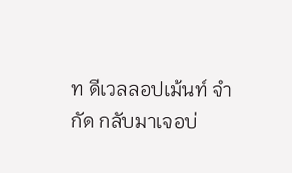ท ดีเวลลอปเม้นท์ จำกัด กลับมาเจอบ่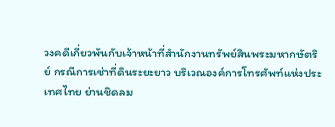วงคดีเกี่ยวพันกับเจ้าหน้าที่สำนักงานทรัพย์สินพระมหากษัตริย์ กรณีการเช่าที่ดินระยะยาว บริเวณองค์การโทรศัพท์แห่งประเทศไทย ย่านชิดลม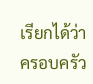เรียกได้ว่า ครอบครัว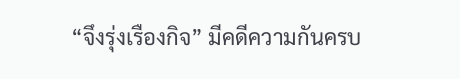“จึงรุ่งเรืองกิจ” มีคดีความกันครบ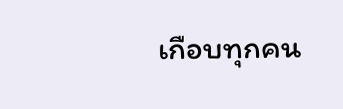เกือบทุกคน